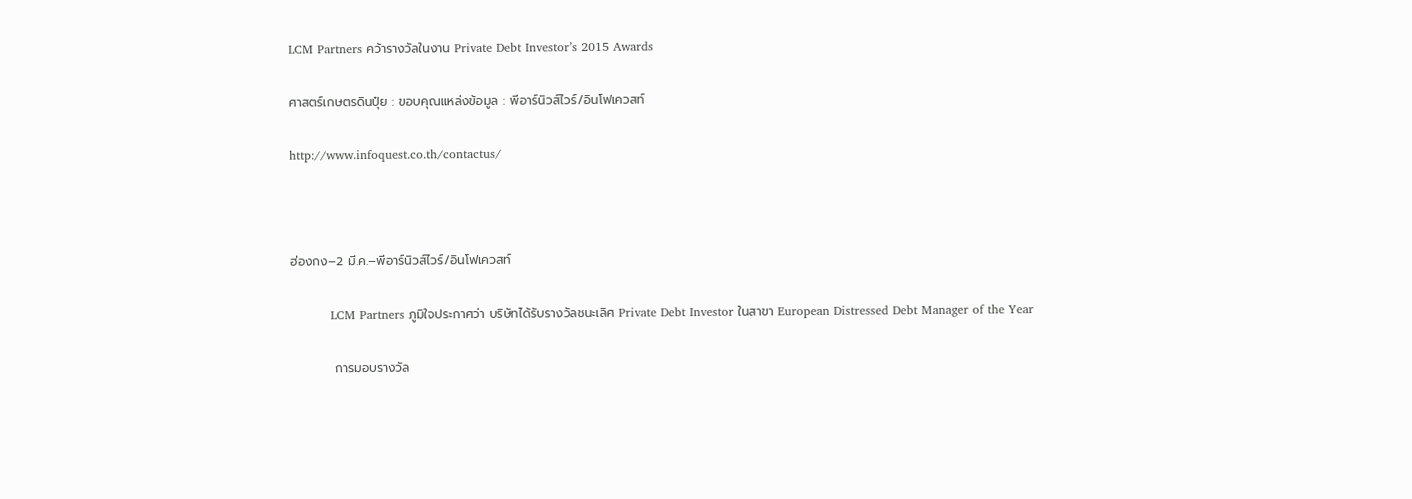LCM Partners คว้ารางวัลในงาน Private Debt Investor’s 2015 Awards

ศาสตร์เกษตรดินปุ๋ย : ขอบคุณแหล่งข้อมูล : พีอาร์นิวส์ไวร์/อินโฟเควสท์

http://www.infoquest.co.th/contactus/



ฮ่องกง–2 มี.ค.–พีอาร์นิวส์ไวร์/อินโฟเควสท์

          LCM Partners ภูมิใจประกาศว่า บริษัทได้รับรางวัลชนะเลิศ Private Debt Investor ในสาขา European Distressed Debt Manager of the Year

          การมอบรางวัล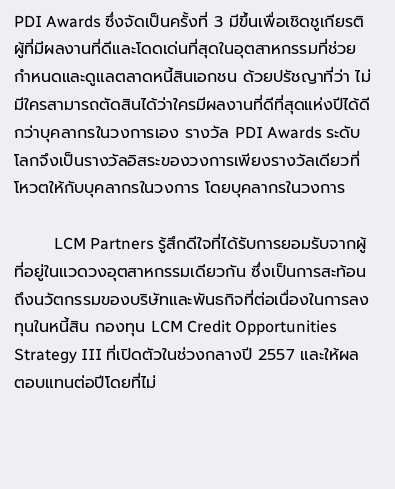PDI Awards ซึ่งจัดเป็นครั้งที่ 3 มีขึ้นเพื่อเชิดชูเกียรติผู้ที่มีผลงานที่ดีและโดดเด่นที่สุดในอุตสาหกรรมที่ช่วยกำหนดและดูแลตลาดหนี้สินเอกชน ด้วยปรัชญาที่ว่า ไม่มีใครสามารถตัดสินได้ว่าใครมีผลงานที่ดีที่สุดแห่งปีได้ดีกว่าบุคลากรในวงการเอง รางวัล PDI Awards ระดับโลกจึงเป็นรางวัลอิสระของวงการเพียงรางวัลเดียวที่โหวตให้กับบุคลากรในวงการ โดยบุคลากรในวงการ

          LCM Partners รู้สึกดีใจที่ได้รับการยอมรับจากผู้ที่อยู่ในแวดวงอุตสาหกรรมเดียวกัน ซึ่งเป็นการสะท้อนถึงนวัตกรรมของบริษัทและพันธกิจที่ต่อเนื่องในการลงทุนในหนี้สิน กองทุน LCM Credit Opportunities Strategy III ที่เปิดตัวในช่วงกลางปี 2557 และให้ผลตอบแทนต่อปีโดยที่ไม่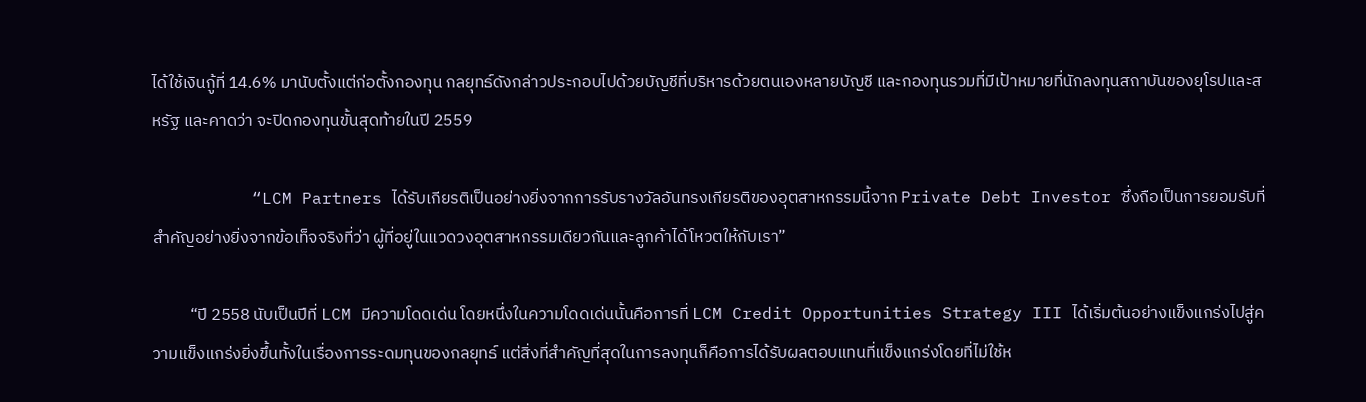ได้ใช้เงินกู้ที่ 14.6% มานับตั้งแต่ก่อตั้งกองทุน กลยุทธ์ดังกล่าวประกอบไปด้วยบัญชีที่บริหารด้วยตนเองหลายบัญชี และกองทุนรวมที่มีเป้าหมายที่นักลงทุนสถาบันของยุโรปและสหรัฐ และคาดว่า จะปิดกองทุนขั้นสุดท้ายในปี 2559

          “LCM Partners ได้รับเกียรติเป็นอย่างยิ่งจากการรับรางวัลอันทรงเกียรติของอุตสาหกรรมนี้จาก Private Debt Investor ซึ่งถือเป็นการยอมรับที่สำคัญอย่างยิ่งจากข้อเท็จจริงที่ว่า ผู้ที่อยู่ในแวดวงอุตสาหกรรมเดียวกันและลูกค้าได้โหวตให้กับเรา”

          “ปี 2558 นับเป็นปีที่ LCM มีความโดดเด่น โดยหนึ่งในความโดดเด่นนั้นคือการที่ LCM Credit Opportunities Strategy III ได้เริ่มต้นอย่างแข็งแกร่งไปสู่ความแข็งแกร่งยิ่งขึ้นทั้งในเรื่องการระดมทุนของกลยุทธ์ แต่สิ่งที่สำคัญที่สุดในการลงทุนก็คือการได้รับผลตอบแทนที่แข็งแกร่งโดยที่ไม่ใช้ห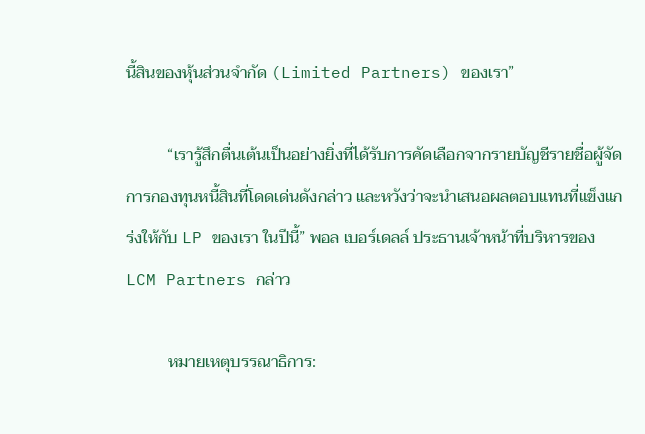นี้สินของหุ้นส่วนจำกัด (Limited Partners) ของเรา”

          “เรารู้สึกตื่นเต้นเป็นอย่างยิ่งที่ได้รับการคัดเลือกจากรายบัญชีรายชื่อผู้จัดการกองทุนหนี้สินที่โดดเด่นดังกล่าว และหวังว่าจะนำเสนอผลตอบแทนที่แข็งแกร่งให้กับ LP ของเรา ในปีนี้” พอล เบอร์เดลล์ ประธานเจ้าหน้าที่บริหารของ LCM Partners กล่าว

          หมายเหตุบรรณาธิการ: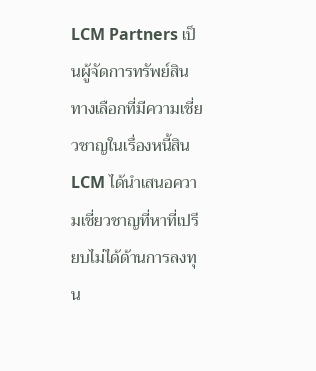LCM Partners เป็นผู้จัดการทรัพย์สินทางเลือกที่มีความเชี่ยวชาญในเรื่องหนี้สิน LCM ได้นำเสนอความเชี่ยวชาญที่หาที่เปรียบไม่ได้ด้านการลงทุน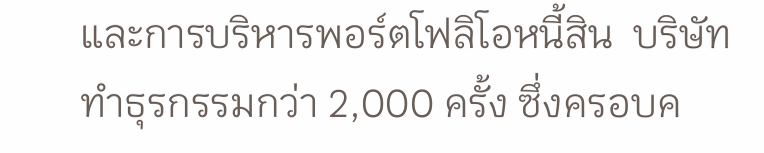และการบริหารพอร์ตโฟลิโอหนี้สิน  บริษัททำธุรกรรมกว่า 2,000 ครั้ง ซึ่งครอบค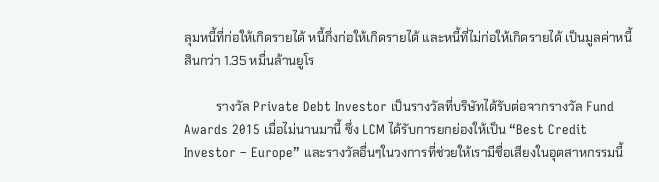ลุมหนี้ที่ก่อให้เกิดรายได้ หนี้กึ่งก่อให้เกิดรายได้ และหนี้ที่ไม่ก่อให้เกิดรายได้ เป็นมูลค่าหนี้สินกว่า 1.35 หมื่นล้านยูโร

          รางวัล Private Debt Investor เป็นรางวัลที่บริษัทได้รับต่อจากรางวัล Fund Awards 2015 เมื่อไม่นานมานี้ ซึ่ง LCM ได้รับการยกย่องให้เป็น “Best Credit Investor – Europe” และรางวัลอื่นๆในวงการที่ช่วยให้เรามีชื่อเสียงในอุตสาหกรรมนี้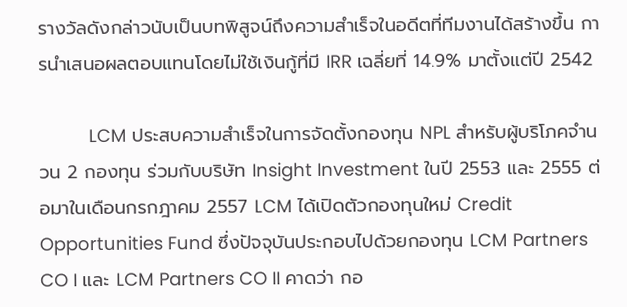รางวัลดังกล่าวนับเป็นบทพิสูจน์ถึงความสำเร็จในอดีตที่ทีมงานได้สร้างขึ้น การนำเสนอผลตอบแทนโดยไม่ใช้เงินกู้ที่มี IRR เฉลี่ยที่ 14.9% มาตั้งแต่ปี 2542

          LCM ประสบความสำเร็จในการจัดตั้งกองทุน NPL สำหรับผู้บริโภคจำนวน 2 กองทุน ร่วมกับบริษัท Insight Investment ในปี 2553 และ 2555 ต่อมาในเดือนกรกฎาคม 2557 LCM ได้เปิดตัวกองทุนใหม่ Credit Opportunities Fund ซึ่งปัจจุบันประกอบไปด้วยกองทุน LCM Partners CO I และ LCM Partners CO II คาดว่า กอ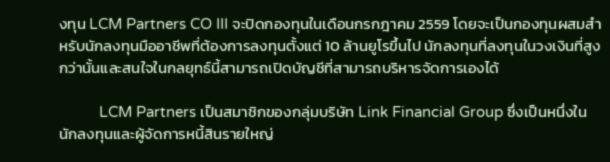งทุน LCM Partners CO III จะปิดกองทุนในเดือนกรกฎาคม 2559 โดยจะเป็นกองทุนผสมสำหรับนักลงทุนมืออาชีพที่ต้องการลงทุนตั้งแต่ 10 ล้านยูโรขึ้นไป นักลงทุนที่ลงทุนในวงเงินที่สูงกว่านั้นและสนใจในกลยุทธ์นี้สามารถเปิดบัญชีที่สามารถบริหารจัดการเองได้

          LCM Partners เป็นสมาชิกของกลุ่มบริษัท Link Financial Group ซึ่งเป็นหนึ่งในนักลงทุนและผู้จัดการหนี้สินรายใหญ่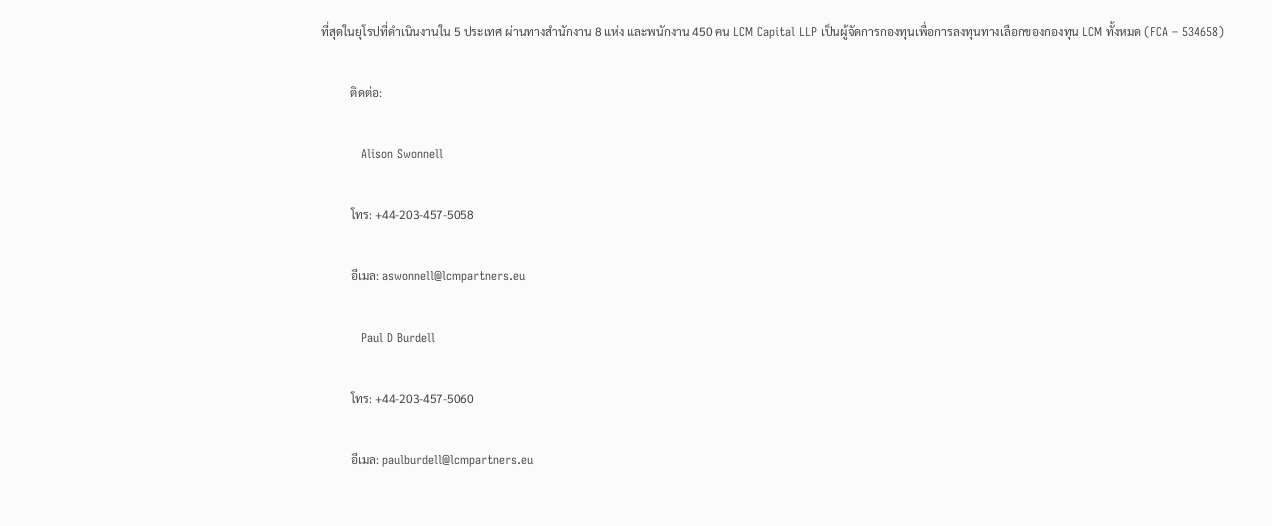ที่สุดในยุโรปที่ดำเนินงานใน 5 ประเทศ ผ่านทางสำนักงาน 8 แห่ง และพนักงาน 450 คน LCM Capital LLP เป็นผู้จัดการกองทุนเพื่อการลงทุนทางเลือกของกองทุน LCM ทั้งหมด (FCA – 534658)

          ติดต่อ:

          Alison Swonnell

          โทร: +44-203-457-5058

          อีเมล: aswonnell@lcmpartners.eu

          Paul D Burdell

          โทร: +44-203-457-5060

          อีเมล: paulburdell@lcmpartners.eu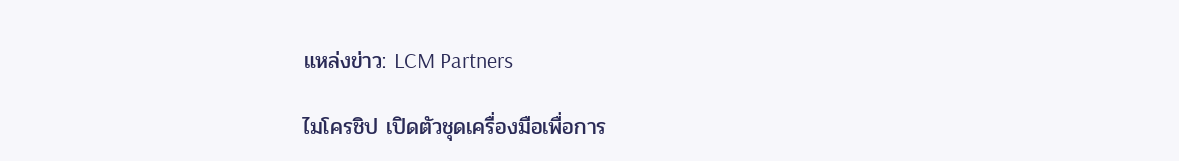แหล่งข่าว: LCM Partners

ไมโครชิป เปิดตัวชุดเครื่องมือเพื่อการ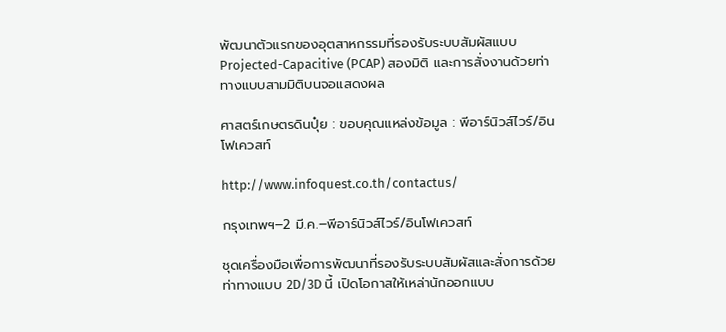พัฒนาตัวแรกของอุตสาหกรรมที่รองรับระบบสัมผัสแบบ Projected-Capacitive (PCAP) สองมิติ และการสั่งงานด้วยท่าทางแบบสามมิติบนจอแสดงผล

ศาสตร์เกษตรดินปุ๋ย : ขอบคุณแหล่งข้อมูล : พีอาร์นิวส์ไวร์/อินโฟเควสท์

http://www.infoquest.co.th/contactus/

กรุงเทพฯ–2 มี.ค.–พีอาร์นิวส์ไวร์/อินโฟเควสท์

ชุดเครื่องมือเพื่อการพัฒนาที่รองรับระบบสัมผัสและสั่งการด้วยท่าทางแบบ 2D/3D นี้ เปิดโอกาสให้เหล่านักออกแบบ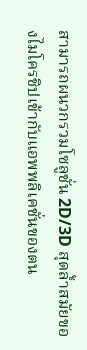สามารถผนวกรวมโซลูชั่น 2D/3D สุดล้ำสมัยของไมโครชิปเข้ากับแอพพลิเคชั่นของตน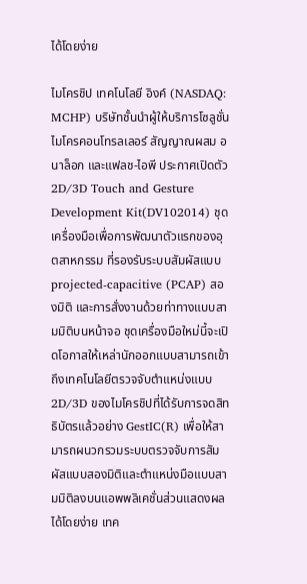ได้โดยง่าย

ไมโครชิป เทคโนโลยี อิงค์ (NASDAQ: MCHP) บริษัทชั้นนำผู้ให้บริการโซลูชั่นไมโครคอนโทรลเลอร์ สัญญาณผสม อนาล็อก และแฟลช-ไอพี ประกาศเปิดตัว 2D/3D Touch and Gesture Development Kit(DV102014) ชุดเครื่องมือเพื่อการพัฒนาตัวแรกของอุตสาหกรรม ที่รองรับระบบสัมผัสแบบ projected-capacitive (PCAP) สองมิติ และการสั่งงานด้วยท่าทางแบบสามมิติบนหน้าจอ ชุดเครื่องมือใหม่นี้จะเปิดโอกาสให้เหล่านักออกแบบสามารถเข้าถึงเทคโนโลยีตรวจจับตำแหน่งแบบ 2D/3D ของไมโครชิปที่ได้รับการจดสิทธิบัตรแล้วอย่าง GestIC(R) เพื่อให้สามารถผนวกรวมระบบตรวจจับการสัมผัสแบบสองมิติและตำแหน่งมือแบบสามมิติลงบนแอพพลิเคชั่นส่วนแสดงผลได้โดยง่าย เทค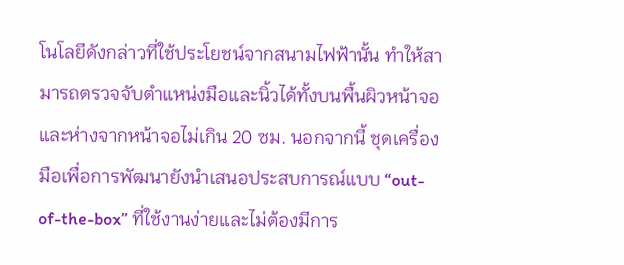โนโลยีดังกล่าวที่ใช้ประโยชน์จากสนามไฟฟ้านั้น ทำให้สามารถตรวจจับตำแหน่งมือและนิ้วได้ทั้งบนพื้นผิวหน้าจอและห่างจากหน้าจอไม่เกิน 20 ซม. นอกจากนี้ ชุดเครื่องมือเพื่อการพัฒนายังนำเสนอประสบการณ์แบบ “out-of-the-box” ที่ใช้งานง่ายและไม่ต้องมีการ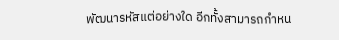พัฒนารหัสแต่อย่างใด อีกทั้งสามารถกำหน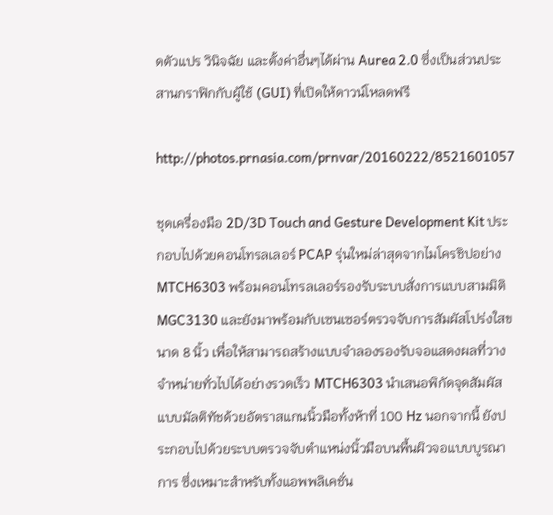ดตัวแปร วินิจฉัย และตั้งค่าอื่นๆได้ผ่าน Aurea 2.0 ซึ่งเป็นส่วนประสานกราฟิกกับผู้ใช้ (GUI) ที่เปิดให้ดาวน์โหลดฟรี

http://photos.prnasia.com/prnvar/20160222/8521601057

ชุดเครื่องมือ 2D/3D Touch and Gesture Development Kit ประกอบไปด้วยคอนโทรลเลอร์ PCAP รุ่นใหม่ล่าสุดจากไมโครชิปอย่าง MTCH6303 พร้อมคอนโทรลเลอร์รองรับระบบสั่งการแบบสามมิติ MGC3130 และยังมาพร้อมกับเซนเซอร์ตรวจจับการสัมผัสโปร่งใสขนาด 8 นิ้ว เพื่อให้สามารถสร้างแบบจำลองรองรับจอแสดงผลที่วางจำหน่ายทั่วไปได้อย่างรวดเร็ว MTCH6303 นำเสนอพิกัดจุดสัมผัสแบบมัลติทัชด้วยอัตราสแกนนิ้วมือทั้งห้าที่ 100 Hz นอกจากนี้ ยังประกอบไปด้วยระบบตรวจจับตำแหน่งนิ้วมือบนพื้นผิวจอแบบบูรณาการ ซึ่งเหมาะสำหรับทั้งแอพพลิเคชั่น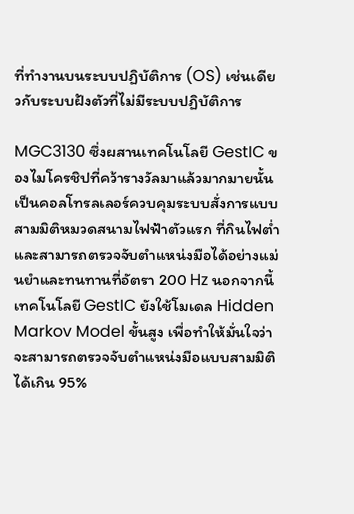ที่ทำงานบนระบบปฏิบัติการ (OS) เช่นเดียวกับระบบฝังตัวที่ไม่มีระบบปฏิบัติการ

MGC3130 ซึ่งผสานเทคโนโลยี GestIC ของไมโครชิปที่คว้ารางวัลมาแล้วมากมายนั้น เป็นคอลโทรลเลอร์ควบคุมระบบสั่งการแบบสามมิติหมวดสนามไฟฟ้าตัวแรก ที่กินไฟต่ำ และสามารถตรวจจับตำแหน่งมือได้อย่างแม่นยำและทนทานที่อัตรา 200 Hz นอกจากนี้ เทคโนโลยี GestIC ยังใช้โมเดล Hidden Markov Model ขั้นสูง เพื่อทำให้มั่นใจว่าจะสามารถตรวจจับตำแหน่งมือแบบสามมิติได้เกิน 95%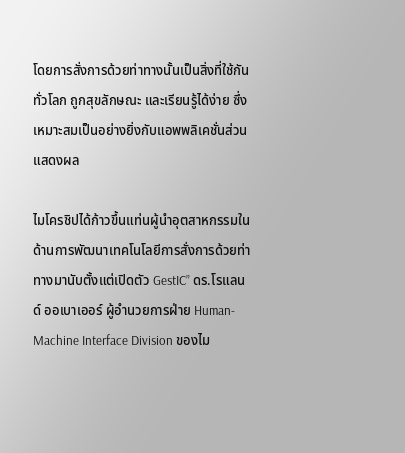โดยการสั่งการด้วยท่าทางนั้นเป็นสิ่งที่ใช้กันทั่วโลก ถูกสุขลักษณะ และเรียนรู้ได้ง่าย ซึ่งเหมาะสมเป็นอย่างยิ่งกับแอพพลิเคชั่นส่วนแสดงผล

ไมโครชิปได้ก้าวขึ้นแท่นผู้นำอุตสาหกรรมในด้านการพัฒนาเทคโนโลยีการสั่งการด้วยท่าทางมานับตั้งแต่เปิดตัว GestIC” ดร.โรแลนด์ ออเบาเออร์ ผู้อำนวยการฝ่าย Human-Machine Interface Division ของไม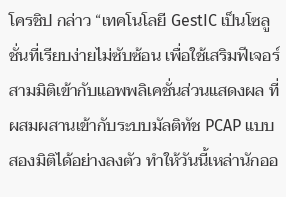โครชิป กล่าว “เทคโนโลยี GestIC เป็นโซลูชั่นที่เรียบง่ายไม่ซับซ้อน เพื่อใช้เสริมฟีเจอร์สามมิติเข้ากับแอพพลิเคชั่นส่วนแสดงผล ที่ผสมผสานเข้ากับระบบมัลติทัช PCAP แบบสองมิติได้อย่างลงตัว ทำให้วันนี้เหล่านักออ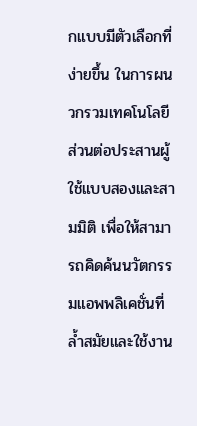กแบบมีตัวเลือกที่ง่ายขึ้น ในการผนวกรวมเทคโนโลยีส่วนต่อประสานผู้ใช้แบบสองและสามมิติ เพื่อให้สามารถคิดค้นนวัตกรรมแอพพลิเคชั่นที่ล้ำสมัยและใช้งาน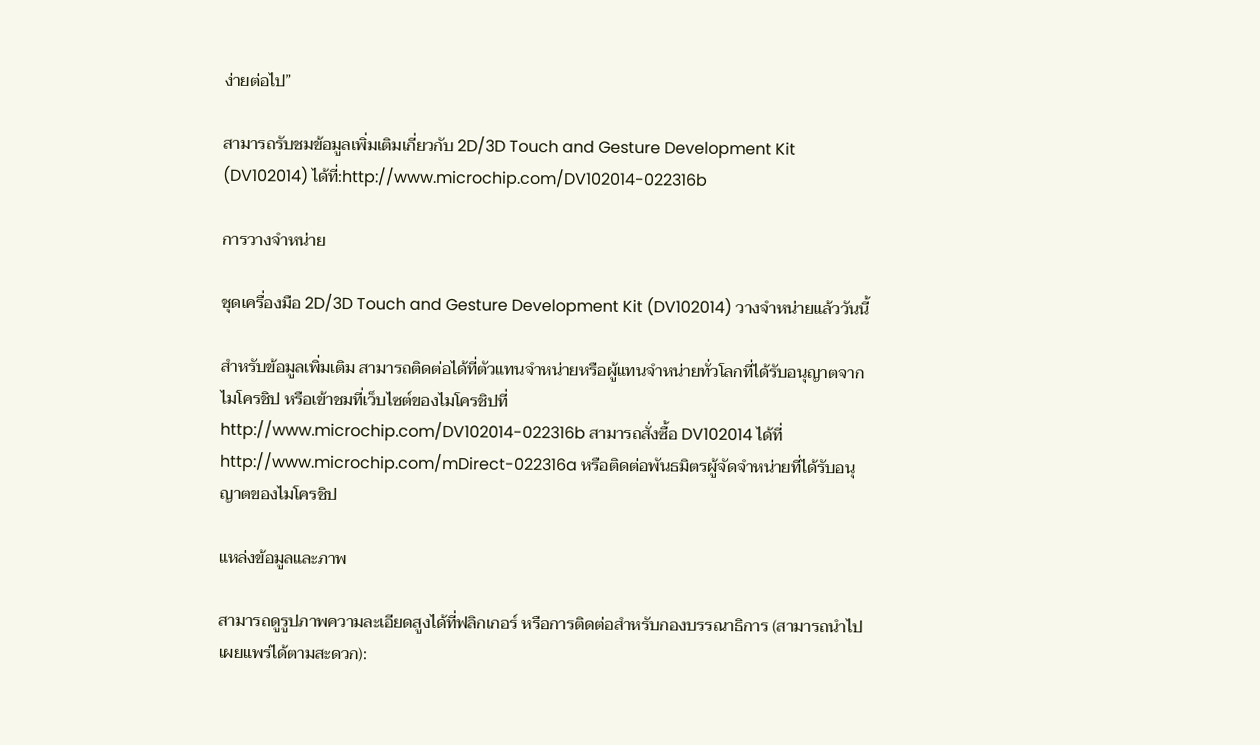ง่ายต่อไป”

สามารถรับชมข้อมูลเพิ่มเติมเกี่ยวกับ 2D/3D Touch and Gesture Development Kit (DV102014) ได้ที่:http://www.microchip.com/DV102014-022316b

การวางจำหน่าย

ชุดเครื่องมือ 2D/3D Touch and Gesture Development Kit (DV102014) วางจำหน่ายแล้ววันนี้

สำหรับข้อมูลเพิ่มเติม สามารถติดต่อได้ที่ตัวแทนจำหน่ายหรือผู้แทนจำหน่ายทั่วโลกที่ได้รับอนุญาตจากไมโครชิป หรือเข้าชมที่เว็บไซต์ของไมโครชิปที่ http://www.microchip.com/DV102014-022316b สามารถสั่งซื้อ DV102014 ได้ที่ http://www.microchip.com/mDirect-022316a หรือติดต่อพันธมิตรผู้จัดจำหน่ายที่ได้รับอนุญาตของไมโครชิป

แหล่งข้อมูลและภาพ

สามารถดูรูปภาพความละเอียดสูงได้ที่ฟลิกเกอร์ หรือการติดต่อสำหรับกองบรรณาธิการ (สามารถนำไปเผยแพร่ได้ตามสะดวก):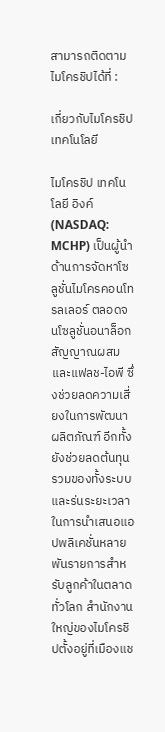สามารถติดตามไมโครชิปได้ที่ :

เกี่ยวกับไมโครชิป เทคโนโลยี

ไมโครชิป เทคโนโลยี อิงค์ (NASDAQ: MCHP) เป็นผู้นำด้านการจัดหาโซลูชั่นไมโครคอนโทรลเลอร์ ตลอดจนโซลูชั่นอนาล็อกสัญญาณผสม และแฟลช-ไอพี ซึ่งช่วยลดความเสี่ยงในการพัฒนาผลิตภัณฑ์ อีกทั้งยังช่วยลดต้นทุนรวมของทั้งระบบ และร่นระยะเวลาในการนำเสนอแอปพลิเคชั่นหลายพันรายการสำหรับลูกค้าในตลาดทั่วโลก สำนักงานใหญ่ของไมโครชิปตั้งอยู่ที่เมืองแช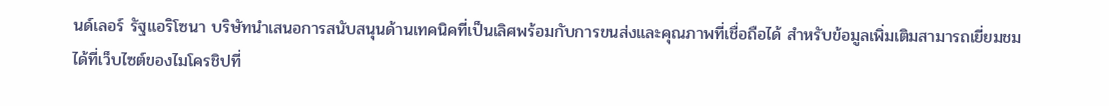นด์เลอร์ รัฐแอริโซนา บริษัทนำเสนอการสนับสนุนด้านเทคนิคที่เป็นเลิศพร้อมกับการขนส่งและคุณภาพที่เชื่อถือได้ สำหรับข้อมูลเพิ่มเติมสามารถเยี่ยมชมได้ที่เว็บไซต์ของไมโครชิปที่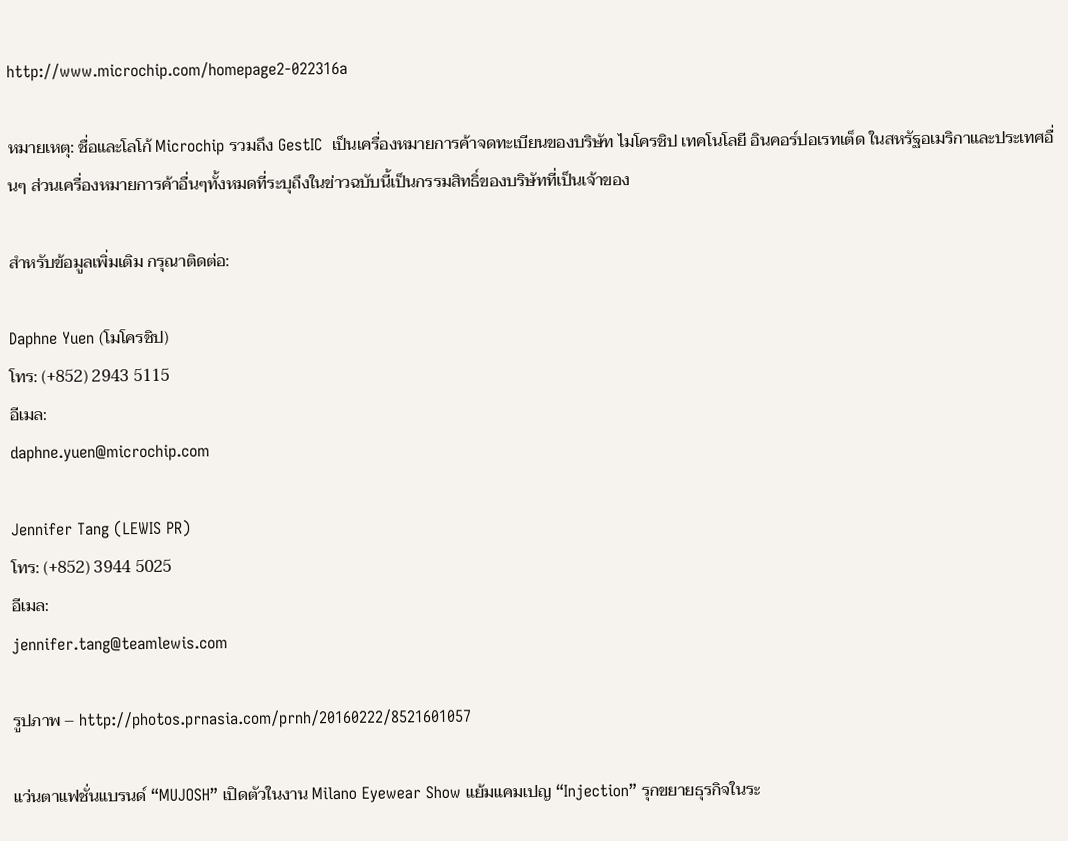http://www.microchip.com/homepage2-022316a

หมายเหตุ: ชื่อและโลโก้ Microchip รวมถึง GestIC  เป็นเครื่องหมายการค้าจดทะเบียนของบริษัท ไมโครชิป เทคโนโลยี อินคอร์ปอเรทเต็ด ในสหรัฐอเมริกาและประเทศอื่นๆ ส่วนเครื่องหมายการค้าอื่นๆทั้งหมดที่ระบุถึงในข่าวฉบับนี้เป็นกรรมสิทธิ์ของบริษัทที่เป็นเจ้าของ

สำหรับข้อมูลเพิ่มเติม กรุณาติดต่อ:

Daphne Yuen (โมโครชิป)
โทร: (+852) 2943 5115
อีเมล:
daphne.yuen@microchip.com

Jennifer Tang (LEWIS PR)
โทร: (+852) 3944 5025
อีเมล:
jennifer.tang@teamlewis.com

รูปภาพ – http://photos.prnasia.com/prnh/20160222/8521601057

แว่นตาแฟชั่นแบรนด์ “MUJOSH” เปิดตัวในงาน Milano Eyewear Show แย้มแคมเปญ “Injection” รุกขยายธุรกิจในระ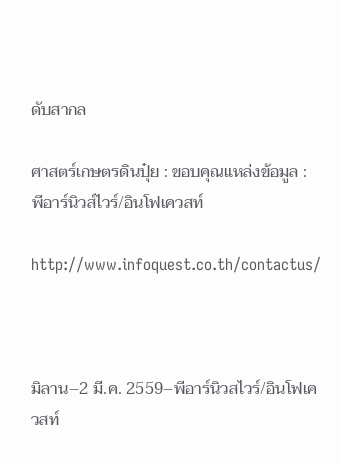ดับสากล

ศาสตร์เกษตรดินปุ๋ย : ขอบคุณแหล่งข้อมูล : พีอาร์นิวส์ไวร์/อินโฟเควสท์

http://www.infoquest.co.th/contactus/



มิลาน–2 มี.ค. 2559–พีอาร์นิวสไวร์/อินโฟเควสท์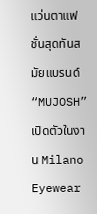แว่นตาแฟชั่นสุดทันสมัยแบรนด์ “MUJOSH” เปิดตัวในงาน Milano Eyewear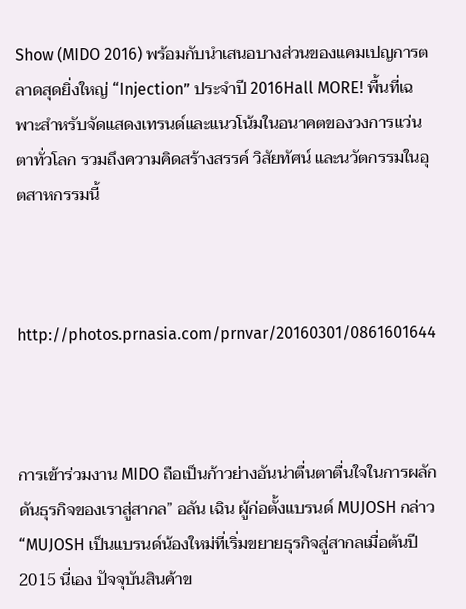Show (MIDO 2016) พร้อมกับนำเสนอบางส่วนของแคมเปญการตลาดสุดยิ่งใหญ่ “Injection” ประจำปี 2016Hall MORE! พื้นที่เฉพาะสำหรับจัดแสดงเทรนด์และแนวโน้มในอนาคตของวงการแว่นตาทั่วโลก รวมถึงความคิดสร้างสรรค์ วิสัยทัศน์ และนวัตกรรมในอุตสาหกรรมนี้



http://photos.prnasia.com/prnvar/20160301/0861601644



การเข้าร่วมงาน MIDO ถือเป็นก้าวย่างอันน่าตื่นตาตื่นใจในการผลักดันธุรกิจของเราสู่สากล” อลัน เฉิน ผู้ก่อตั้งแบรนด์ MUJOSH กล่าว “MUJOSH เป็นแบรนด์น้องใหม่ที่เริ่มขยายธุรกิจสู่สากลเมื่อต้นปี 2015 นี่เอง ปัจจุบันสินค้าข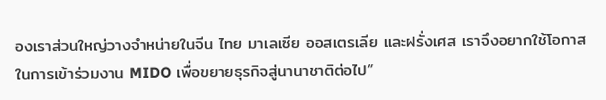องเราส่วนใหญ่วางจำหน่ายในจีน ไทย มาเลเซีย ออสเตรเลีย และฝรั่งเศส เราจึงอยากใช้โอกาสในการเข้าร่วมงาน MIDO เพื่อขยายธุรกิจสู่นานาชาติต่อไป”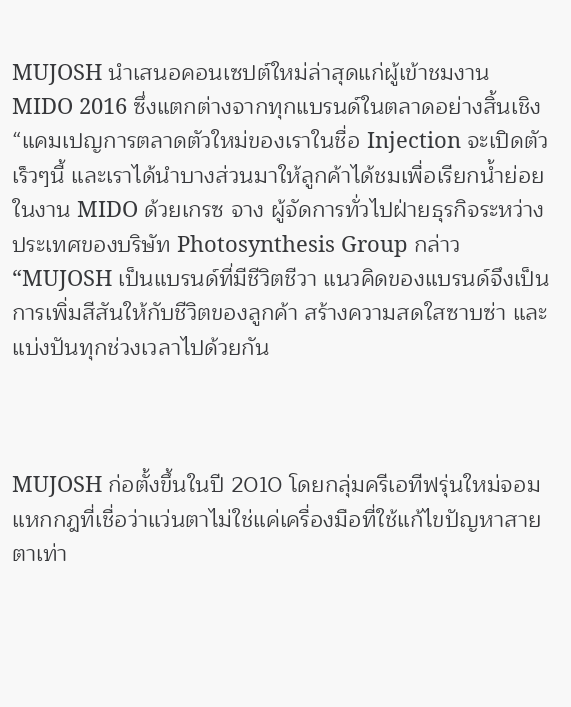MUJOSH นำเสนอคอนเซปต์ใหม่ล่าสุดแก่ผู้เข้าชมงาน MIDO 2016 ซึ่งแตกต่างจากทุกแบรนด์ในตลาดอย่างสิ้นเชิง “แคมเปญการตลาดตัวใหม่ของเราในชื่อ Injection จะเปิดตัวเร็วๆนี้ และเราได้นำบางส่วนมาให้ลูกค้าได้ชมเพื่อเรียกน้ำย่อยในงาน MIDO ด้วยเกรซ จาง ผู้จัดการทั่วไปฝ่ายธุรกิจระหว่างประเทศของบริษัท Photosynthesis Group กล่าว “MUJOSH เป็นแบรนด์ที่มีชีวิตชีวา แนวคิดของแบรนด์จึงเป็นการเพิ่มสีสันให้กับชีวิตของลูกค้า สร้างความสดใสซาบซ่า และแบ่งปันทุกช่วงเวลาไปด้วยกัน



MUJOSH ก่อตั้งขึ้นในปี 2010 โดยกลุ่มครีเอทีฟรุ่นใหม่จอมแหกกฎที่เชื่อว่าแว่นตาไม่ใช่แค่เครื่องมือที่ใช้แก้ไขปัญหาสายตาเท่า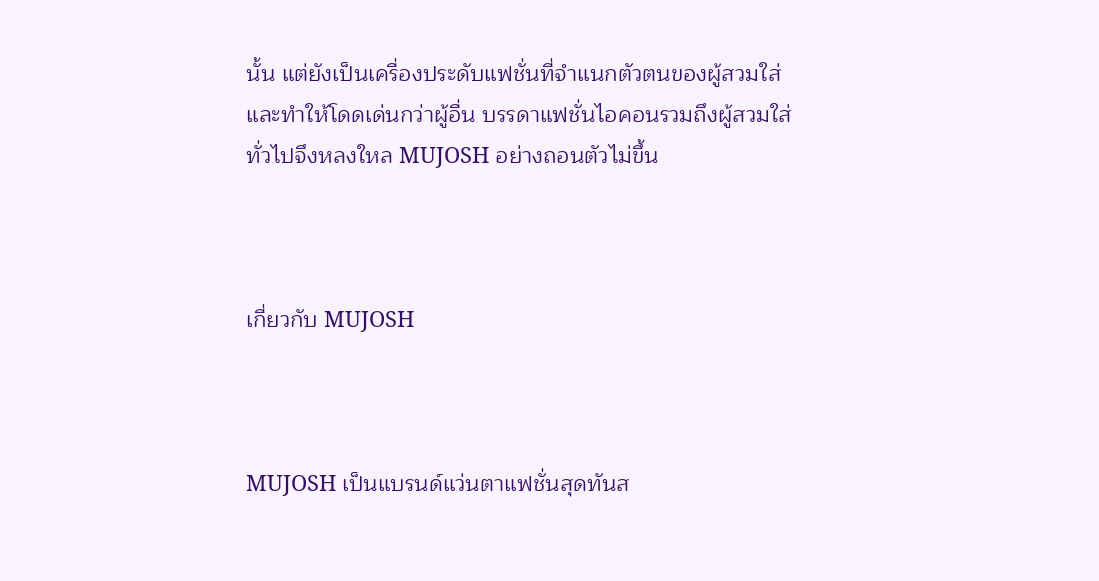นั้น แต่ยังเป็นเครื่องประดับแฟชั่นที่จำแนกตัวตนของผู้สวมใส่และทำให้โดดเด่นกว่าผู้อื่น บรรดาแฟชั่นไอคอนรวมถึงผู้สวมใส่ทั่วไปจึงหลงใหล MUJOSH อย่างถอนตัวไม่ขึ้น



เกี่ยวกับ MUJOSH



MUJOSH เป็นแบรนด์แว่นตาแฟชั่นสุดทันส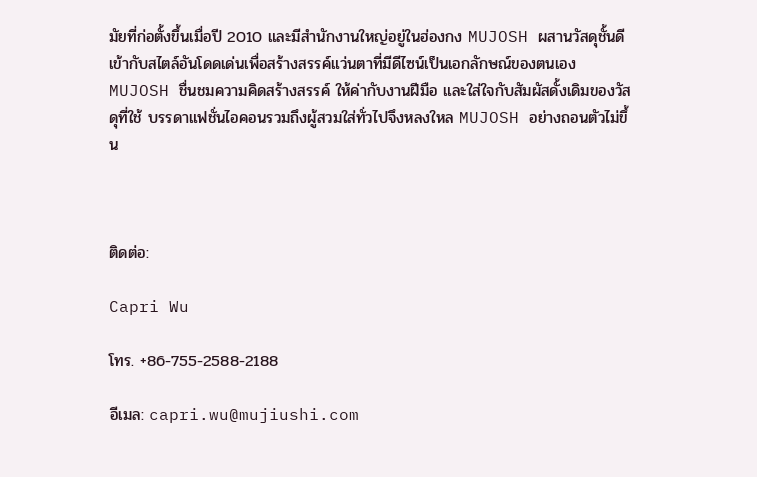มัยที่ก่อตั้งขึ้นเมื่อปี 2010 และมีสำนักงานใหญ่อยู่ในฮ่องกง MUJOSH ผสานวัสดุชั้นดีเข้ากับสไตล์อันโดดเด่นเพื่อสร้างสรรค์แว่นตาที่มีดีไซน์เป็นเอกลักษณ์ของตนเอง MUJOSH ชื่นชมความคิดสร้างสรรค์ ให้ค่ากับงานฝีมือ และใส่ใจกับสัมผัสดั้งเดิมของวัสดุที่ใช้ บรรดาแฟชั่นไอคอนรวมถึงผู้สวมใส่ทั่วไปจึงหลงใหล MUJOSH อย่างถอนตัวไม่ขึ้น



ติดต่อ:

Capri Wu

โทร. +86-755-2588-2188

อีเมล: capri.wu@mujiushi.com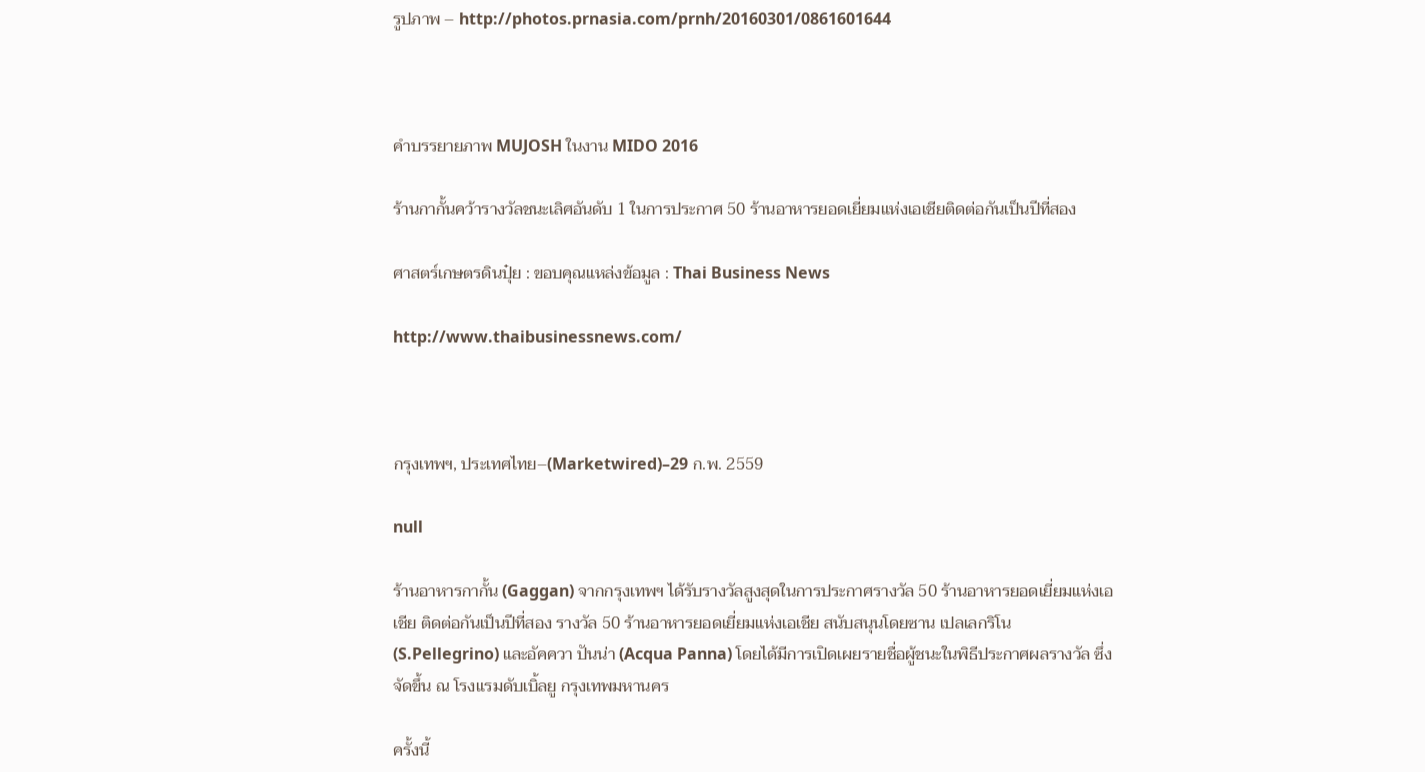รูปภาพ – http://photos.prnasia.com/prnh/20160301/0861601644



คำบรรยายภาพ MUJOSH ในงาน MIDO 2016

ร้านกากั้นคว้ารางวัลชนะเลิศอันดับ 1 ในการประกาศ 50 ร้านอาหารยอดเยี่ยมแห่งเอเชียติดต่อกันเป็นปีที่สอง

ศาสตร์เกษตรดินปุ๋ย : ขอบคุณแหล่งข้อมูล : Thai Business News

http://www.thaibusinessnews.com/



กรุงเทพฯ, ประเทศไทย–(Marketwired)–29 ก.พ. 2559

null

ร้านอาหารกากั้น (Gaggan) จากกรุงเทพฯ ได้รับรางวัลสูงสุดในการประกาศรางวัล 50 ร้านอาหารยอดเยี่ยมแห่งเอเชีย ติดต่อกันเป็นปีที่สอง รางวัล 50 ร้านอาหารยอดเยี่ยมแห่งเอเชีย สนับสนุนโดยซาน เปลเลกริโน (S.Pellegrino) และอัคควา ปันน่า (Acqua Panna) โดยได้มีการเปิดเผยรายชื่อผู้ชนะในพิธีประกาศผลรางวัล ซึ่งจัดขึ้น ณ โรงแรมดับเบิ้ลยู กรุงเทพมหานคร

ครั้งนี้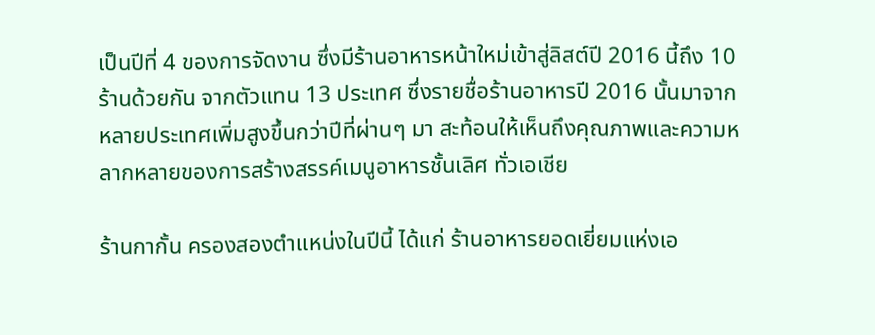เป็นปีที่ 4 ของการจัดงาน ซึ่งมีร้านอาหารหน้าใหม่เข้าสู่ลิสต์ปี 2016 นี้ถึง 10 ร้านด้วยกัน จากตัวแทน 13 ประเทศ ซึ่งรายชื่อร้านอาหารปี 2016 นั้นมาจากหลายประเทศเพิ่มสูงขึ้นกว่าปีที่ผ่านๆ มา สะท้อนให้เห็นถึงคุณภาพและความหลากหลายของการสร้างสรรค์เมนูอาหารชั้นเลิศ ทั่วเอเชีย

ร้านกากั้น ครองสองตำแหน่งในปีนี้ ได้แก่ ร้านอาหารยอดเยี่ยมแห่งเอ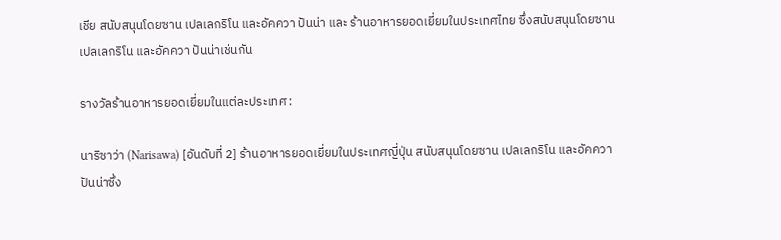เชีย สนับสนุนโดยซาน เปลเลกริโน และอัคควา ปันน่า และ ร้านอาหารยอดเยี่ยมในประเทศไทย ซึ่งสนับสนุนโดยซาน เปลเลกริโน และอัคควา ปันน่าเช่นกัน

รางวัลร้านอาหารยอดเยี่ยมในแต่ละประเทศ :

นาริซาว่า (Narisawa) [อันดับที่ 2] ร้านอาหารยอดเยี่ยมในประเทศญี่ปุ่น สนับสนุนโดยซาน เปลเลกริโน และอัคควา ปันน่าซึ่ง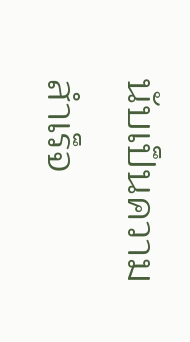นับเป็นความสำเร็จ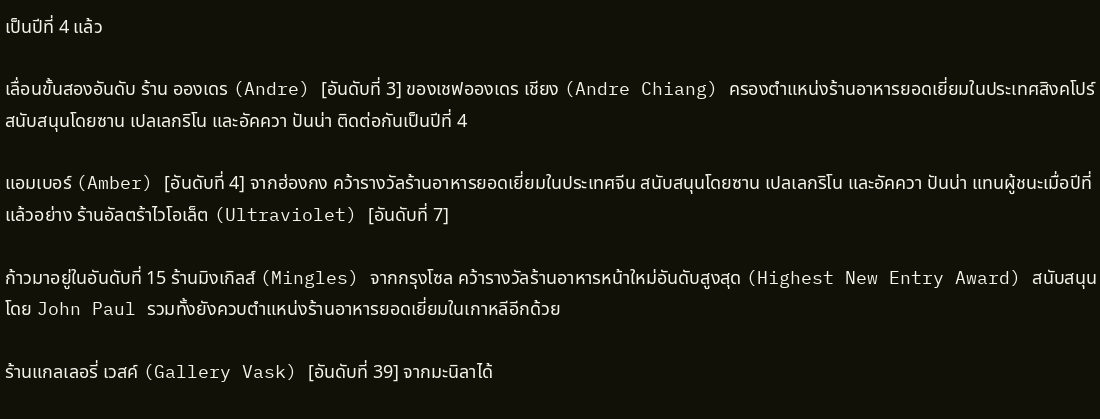เป็นปีที่ 4 แล้ว

เลื่อนขั้นสองอันดับ ร้าน อองเดร (Andre) [อันดับที่ 3] ของเชฟอองเดร เชียง (Andre Chiang) ครองตำแหน่งร้านอาหารยอดเยี่ยมในประเทศสิงคโปร์ สนับสนุนโดยซาน เปลเลกริโน และอัคควา ปันน่า ติดต่อกันเป็นปีที่ 4

แอมเบอร์ (Amber) [อันดับที่ 4] จากฮ่องกง คว้ารางวัลร้านอาหารยอดเยี่ยมในประเทศจีน สนับสนุนโดยซาน เปลเลกริโน และอัคควา ปันน่า แทนผู้ชนะเมื่อปีที่แล้วอย่าง ร้านอัลตร้าไวโอเล็ต (Ultraviolet) [อันดับที่ 7]

ก้าวมาอยู่ในอันดับที่ 15 ร้านมิงเกิลส์ (Mingles) จากกรุงโซล คว้ารางวัลร้านอาหารหน้าใหม่อันดับสูงสุด (Highest New Entry Award) สนับสนุนโดย John Paul รวมทั้งยังควบตำแหน่งร้านอาหารยอดเยี่ยมในเกาหลีอีกด้วย

ร้านแกลเลอรี่ เวสค์ (Gallery Vask) [อันดับที่ 39] จากมะนิลาได้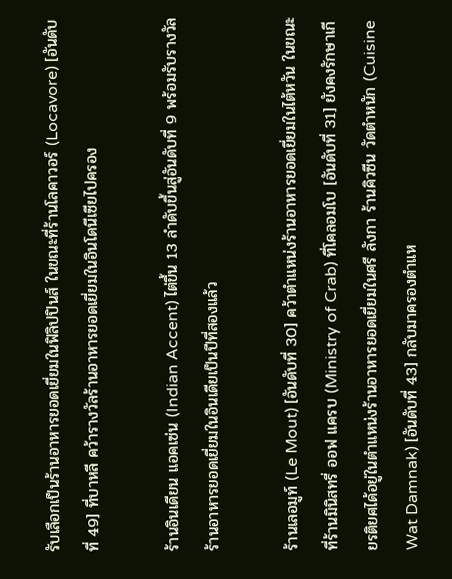รับเลือกเป็นร้านอาหารยอดเยี่ยมในฟิลิปปินส์ ในขณะที่ร้านโลคาวอร์ (Locavore) [อันดับที่ 49] ที่บาหลี คว้ารางวัลร้านอาหารยอดเยี่ยมในอินโดนีเซียไปครอง

ร้านอินเดียน แอคเซ่น (Indian Accent) ไต่ขึ้น 13 ลำดับขึ้นสู่อันดับที่ 9 พร้อมรับรางวัลร้านอาหารยอดเยี่ยมในอินเดียเป็นปีที่สองแล้ว

ร้านเลอมูท์ (Le Mout) [อันดับที่ 30] คว้าตำแหน่งร้านอาหารยอดเยี่ยมในไต้หวัน ในขณะที่ร้านมินิสทรี่ ออฟ แครบ (Ministry of Crab) ที่โคลอมโบ [อันดับที่ 31] ยังคงรักษาเกียรติยศได้อยู่ในตำแหน่งร้านอาหารยอดเยี่ยมในศรี ลังกา ร้านคิวซีน วัดตำหนัก (Cuisine Wat Damnak) [อันดับที่ 43] กลับมาครองตำแห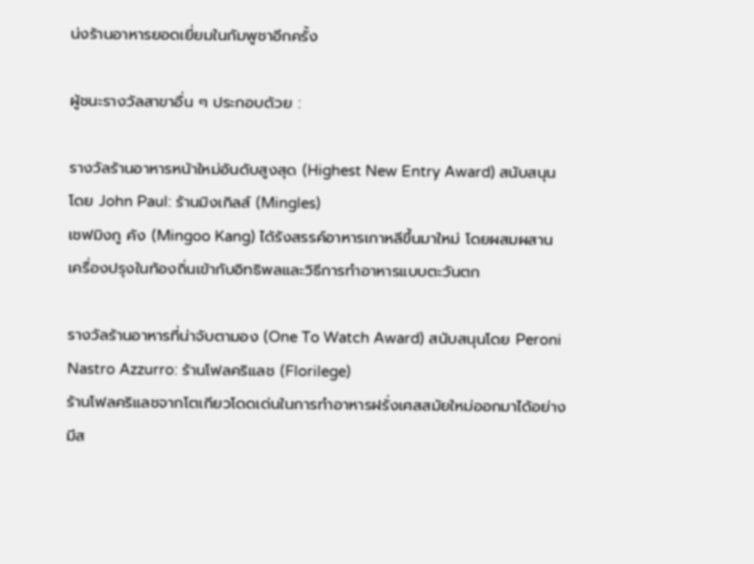น่งร้านอาหารยอดเยี่ยมในกัมพูชาอีกครั้ง

ผู้ชนะรางวัลสาขาอื่น ๆ ประกอบด้วย :

รางวัลร้านอาหารหน้าใหม่อันดับสูงสุด (Highest New Entry Award) สนับสนุนโดย John Paul: ร้านมิงเกิลส์ (Mingles)
เชฟมิงกู คัง (Mingoo Kang) ได้รังสรรค์อาหารเกาหลีขึ้นมาใหม่ โดยผสมผสานเครื่องปรุงในท้องถิ่นเข้ากับอิทธิพลและวิธีการทำอาหารแบบตะวันตก

รางวัลร้านอาหารที่น่าจับตามอง (One To Watch Award) สนับสนุนโดย Peroni Nastro Azzurro: ร้านโฟลคริแลช (Florilege)
ร้านโฟลคริแลชจากโตเกียวโดดเด่นในการทำอาหารฝรั่งเศสสมัยใหม่ออกมาได้อย่าง มีส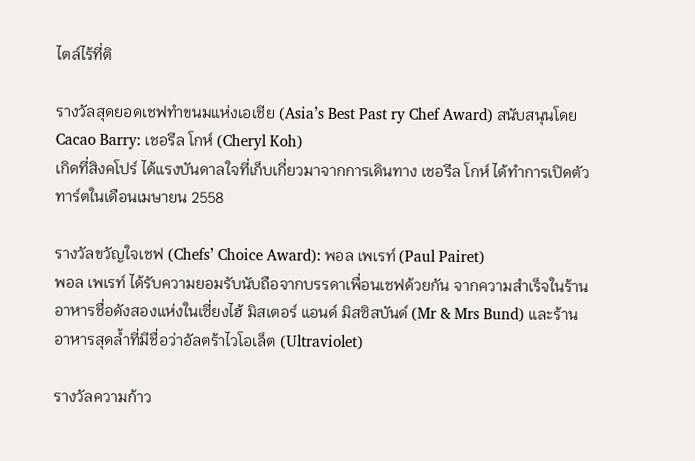ไตล์ไร้ที่ติ

รางวัลสุดยอดเชฟทำขนมแห่งเอเชีย (Asia’s Best Past ry Chef Award) สนับสนุนโดย Cacao Barry: เชอรีล โกห์ (Cheryl Koh)
เกิดที่สิงคโปร์ ได้แรงบันดาลใจที่เก็บเกี่ยวมาจากการเดินทาง เชอรีล โกห์ ได้ทำการเปิดตัวทาร์ตในเดือนเมษายน 2558

รางวัลขวัญใจเชฟ (Chefs’ Choice Award): พอล เพเรท์ (Paul Pairet)
พอล เพเรท์ ได้รับความยอมรับนับถือจากบรรดาเพื่อนเชฟด้วยกัน จากความสำเร็จในร้านอาหารชื่อดังสองแห่งในเซี่ยงไฮ้ มิสเตอร์ แอนด์ มิสซิสบันด์ (Mr & Mrs Bund) และร้านอาหารสุดล้ำที่มีชื่อว่าอัลตร้าไวโอเล็ต (Ultraviolet)

รางวัลความก้าว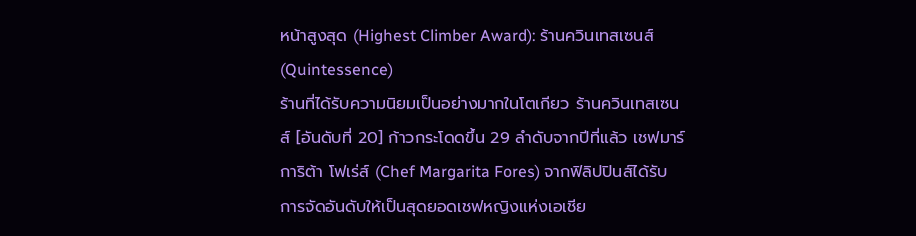หน้าสูงสุด (Highest Climber Award): ร้านควินเทสเซนส์ (Quintessence)
ร้านที่ได้รับความนิยมเป็นอย่างมากในโตเกียว ร้านควินเทสเซนส์ [อันดับที่ 20] ก้าวกระโดดขึ้น 29 ลำดับจากปีที่แล้ว เชฟมาร์การิต้า โฟเร่ส์ (Chef Margarita Fores) จากฟิลิปปินส์ได้รับการจัดอันดับให้เป็นสุดยอดเชฟหญิงแห่งเอเชีย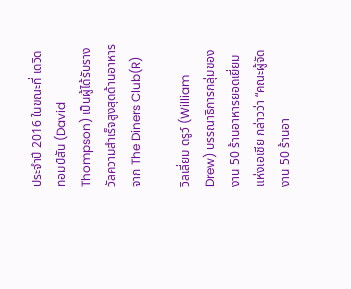ประจำปี 2016 ในขณะที่ เดวิด ทอมป์สัน (David Thompson) เป็นผู้ได้รับรางวัลความสำเร็จสูงสุดด้านอาหารจาก The Diners Club(R)

วิลเลี่ยม ดรูว์ (William Drew) บรรณาธิการกลุ่มของงาน 50 ร้านอาหารยอดเยี่ยมแห่งเอเชีย กล่าวว่า “คณะผู้จัดงาน 50 ร้านอา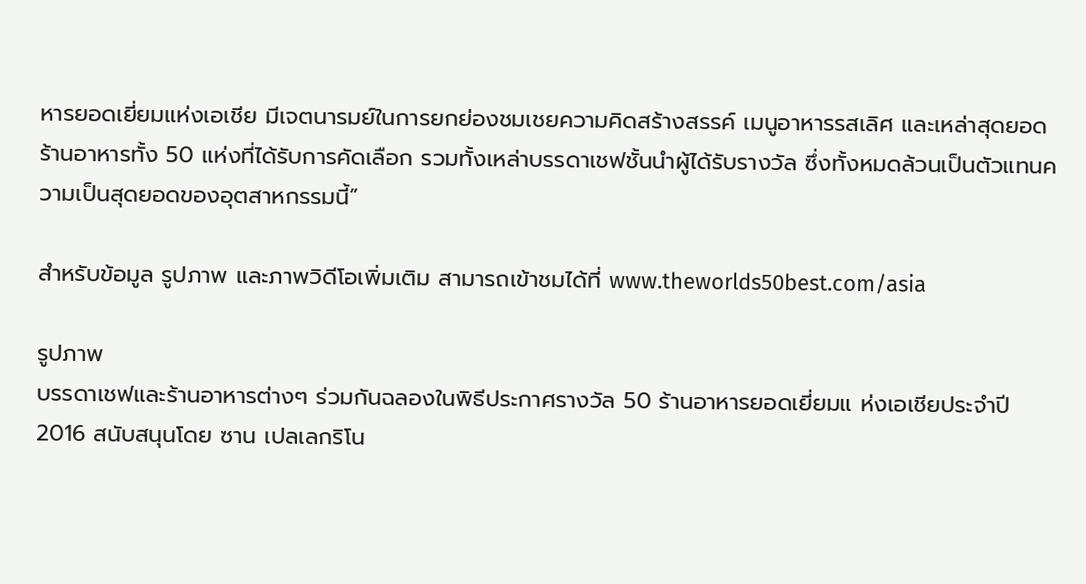หารยอดเยี่ยมแห่งเอเชีย มีเจตนารมย์ในการยกย่องชมเชยความคิดสร้างสรรค์ เมนูอาหารรสเลิศ และเหล่าสุดยอดร้านอาหารทั้ง 50 แห่งที่ได้รับการคัดเลือก รวมทั้งเหล่าบรรดาเชฟชั้นนำผู้ได้รับรางวัล ซึ่งทั้งหมดล้วนเป็นตัวแทนความเป็นสุดยอดของอุตสาหกรรมนี้”

สำหรับข้อมูล รูปภาพ และภาพวิดีโอเพิ่มเติม สามารถเข้าชมได้ที่ www.theworlds50best.com/asia

รูปภาพ
บรรดาเชฟและร้านอาหารต่างๆ ร่วมกันฉลองในพิธีประกาศรางวัล 50 ร้านอาหารยอดเยี่ยมแ ห่งเอเชียประจำปี 2016 สนับสนุนโดย ซาน เปลเลกริโน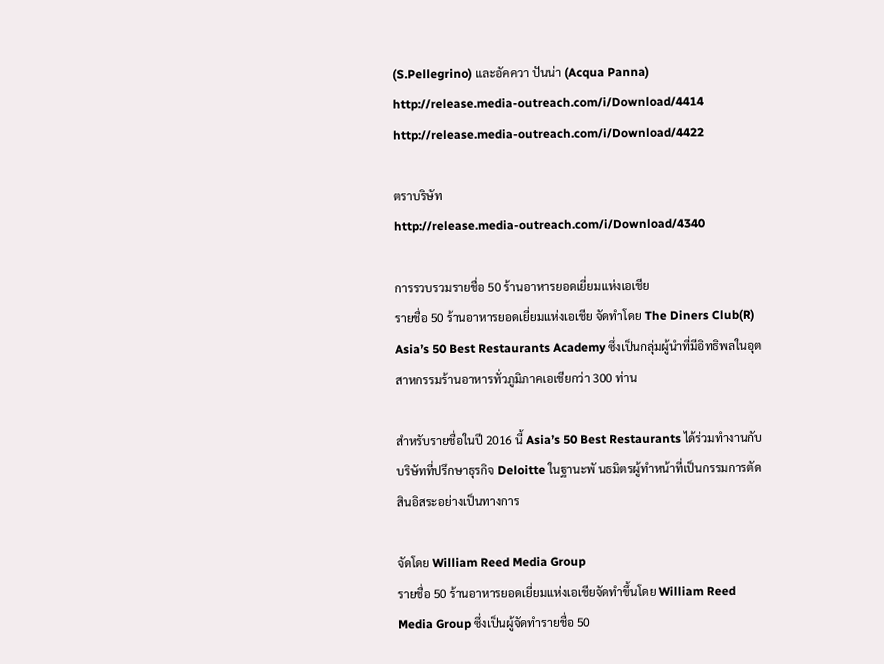(S.Pellegrino) และอัคควา ปันน่า (Acqua Panna)
http://release.media-outreach.com/i/Download/4414
http://release.media-outreach.com/i/Download/4422

ตราบริษัท
http://release.media-outreach.com/i/Download/4340

การรวบรวมรายชื่อ 50 ร้านอาหารยอดเยี่ยมแห่งเอเชีย
รายชื่อ 50 ร้านอาหารยอดเยี่ยมแห่งเอเชีย จัดทำโดย The Diners Club(R) Asia’s 50 Best Restaurants Academy ซึ่งเป็นกลุ่มผู้นำที่มีอิทธิพลในอุตสาหกรรมร้านอาหารทั่วภูมิภาคเอเชียกว่า 300 ท่าน

สำหรับรายชื่อในปี 2016 นี้ Asia’s 50 Best Restaurants ได้ร่วมทำงานกับบริษัทที่ปรึกษาธุรกิจ Deloitte ในฐานะพั นธมิตรผู้ทำหน้าที่เป็นกรรมการตัดสินอิสระอย่างเป็นทางการ

จัดโดย William Reed Media Group
รายชื่อ 50 ร้านอาหารยอดเยี่ยมแห่งเอเชียจัดทำขึ้นโดย William Reed Media Group ซึ่งเป็นผู้จัดทำรายชื่อ 50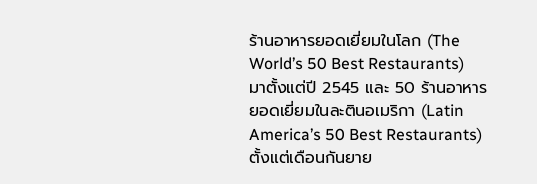ร้านอาหารยอดเยี่ยมในโลก (The World’s 50 Best Restaurants) มาตั้งแต่ปี 2545 และ 50 ร้านอาหารยอดเยี่ยมในละตินอเมริกา (Latin America’s 50 Best Restaurants) ตั้งแต่เดือนกันยาย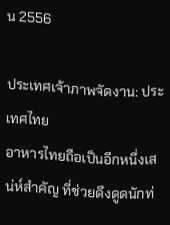น 2556

ประเทศเจ้าภาพจัดงาน: ประเทศไทย
อาหารไทยถือเป็นอีกหนึ่งเสน่ห์สำคัญ ที่ช่วยดึงดูดนักท่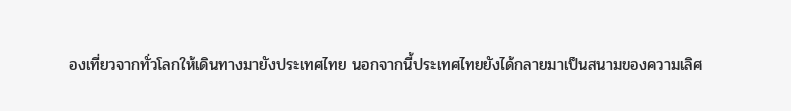องเที่ยวจากทั่วโลกให้เดินทางมายังประเทศไทย นอกจากนี้ประเทศไทยยังได้กลายมาเป็นสนามของความเลิศ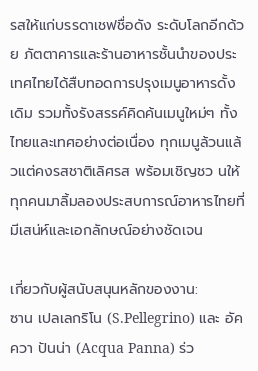รสให้แก่บรรดาเชฟชื่อดัง ระดับโลกอีกด้วย ภัตตาคารและร้านอาหารชั้นนำของประเทศไทยได้สืบทอดการปรุงเมนูอาหารดั้งเดิม รวมทั้งรังสรรค์คิดค้นเมนูใหม่ๆ ทั้งไทยและเทศอย่างต่อเนื่อง ทุกเมนูล้วนแล้วแต่คงรสชาติเลิศรส พร้อมเชิญชว นให้ทุกคนมาลิ้มลองประสบการณ์อาหารไทยที่มีเสน่ห์และเอกลักษณ์อย่างชัดเจน

เกี่ยวกับผู้สนับสนุนหลักของงาน:
ซาน เปลเลกริโน (S.Pellegrino) และ อัคควา ปันน่า (Acqua Panna) ร่ว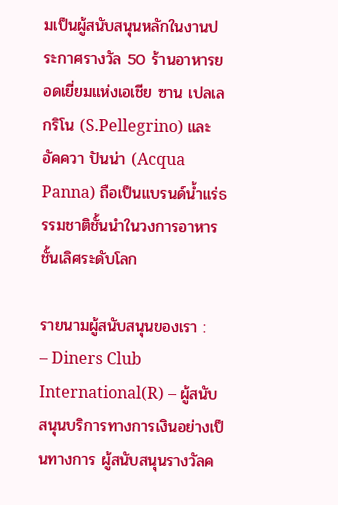มเป็นผู้สนับสนุนหลักในงานประกาศรางวัล 50 ร้านอาหารยอดเยี่ยมแห่งเอเชีย ซาน เปลเลกริโน (S.Pellegrino) และ อัคควา ปันน่า (Acqua Panna) ถือเป็นแบรนด์น้ำแร่ธรรมชาติชั้นนำในวงการอาหารชั้นเลิศระดับโลก

รายนามผู้สนับสนุนของเรา :
– Diners Club International(R) – ผู้สนับสนุนบริการทางการเงินอย่างเป็นทางการ ผู้สนับสนุนรางวัลค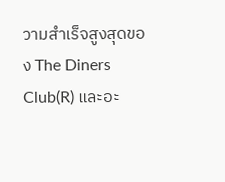วามสำเร็จสูงสุดของ The Diners Club(R) และอะ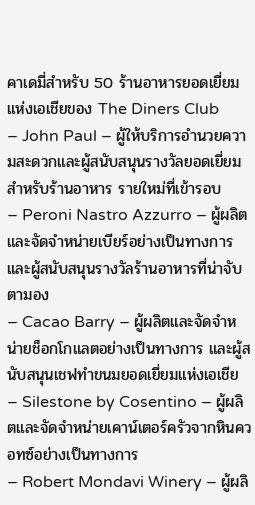คาเดมี่สำหรับ 50 ร้านอาหารยอดเยี่ยมแห่งเอเชียของ The Diners Club
– John Paul – ผู้ให้บริการอํานวยความสะดวกและผู้สนับสนุนรางวัลยอดเยี่ยมสำหรับร้านอาหาร รายใหม่ที่เข้ารอบ
– Peroni Nastro Azzurro – ผู้ผลิตและจัดจําหน่ายเบียร์อย่างเป็นทางการ และผู้สนับสนุนรางวัลร้านอาหารที่น่าจับตามอง
– Cacao Barry – ผู้ผลิตและจัดจําหน่ายช็อกโกแลตอย่างเป็นทางการ และผู้สนับสนุนเชฟทำขนมยอดเยี่ยมแห่งเอเชีย
– Silestone by Cosentino – ผู้ผลิตและจัดจำหน่ายเคาน์เตอร์ครัวจากหินควอทซ์อย่างเป็นทางการ
– Robert Mondavi Winery – ผู้ผลิ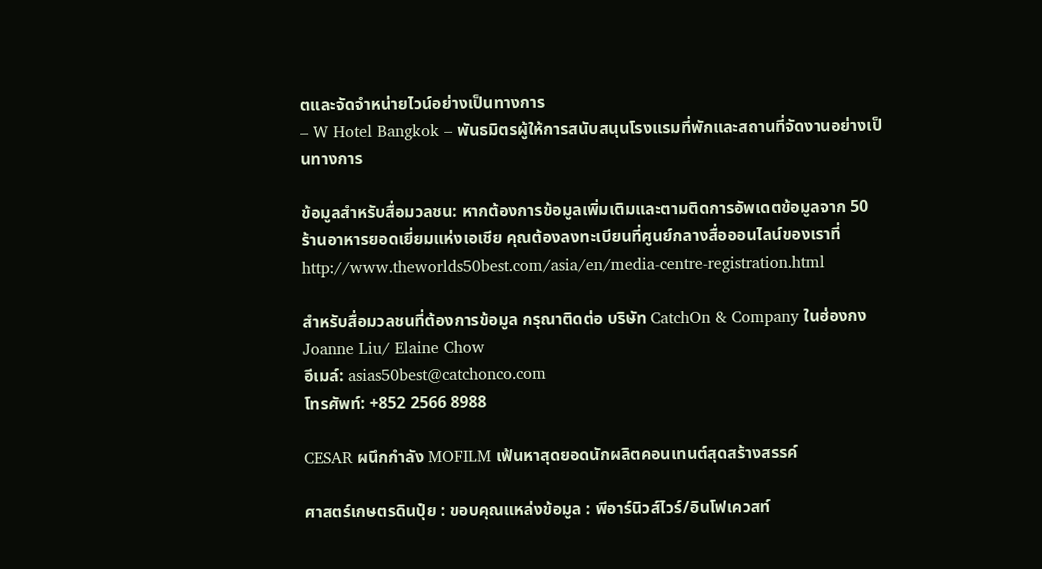ตและจัดจําหน่ายไวน์อย่างเป็นทางการ
– W Hotel Bangkok – พันธมิตรผู้ให้การสนับสนุนโรงแรมที่พักและสถานที่จัดงานอย่างเป็นทางการ

ข้อมูลสำหรับสื่อมวลชน: หากต้องการข้อมูลเพิ่มเติมและตามติดการอัพเดตข้อมูลจาก 50 ร้านอาหารยอดเยี่ยมแห่งเอเชีย คุณต้องลงทะเบียนที่ศูนย์กลางสื่อออนไลน์ของเราที่
http://www.theworlds50best.com/asia/en/media-centre-registration.html

สำหรับสื่อมวลชนที่ต้องการข้อมูล กรุณาติดต่อ บริษัท CatchOn & Company ในฮ่องกง
Joanne Liu/ Elaine Chow
อีเมล์: asias50best@catchonco.com
โทรศัพท์: +852 2566 8988

CESAR ผนึกกำลัง MOFILM เฟ้นหาสุดยอดนักผลิตคอนเทนต์สุดสร้างสรรค์

ศาสตร์เกษตรดินปุ๋ย : ขอบคุณแหล่งข้อมูล : พีอาร์นิวส์ไวร์/อินโฟเควสท์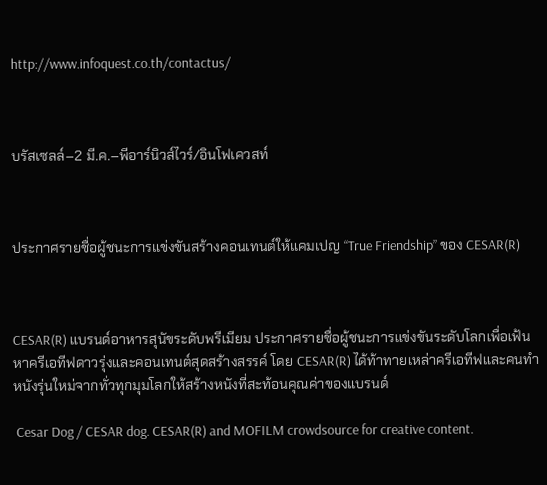http://www.infoquest.co.th/contactus/



บรัสเซลล์–2 มี.ค.–พีอาร์นิวส์ไวร์/อินโฟเควสท์



ประกาศรายชื่อผู้ชนะการแข่งขันสร้างคอนเทนต์ให้แคมเปญ “True Friendship” ของ CESAR(R)



CESAR(R) แบรนด์อาหารสุนัขระดับพรีเมียม ประกาศรายชื่อผู้ชนะการแข่งขันระดับโลกเพื่อเฟ้นหาครีเอทีฟดาวรุ่งและคอนเทนต์สุดสร้างสรรค์ โดย CESAR(R) ได้ท้าทายเหล่าครีเอทีฟและคนทำหนังรุ่นใหม่จากทั่วทุกมุมโลกให้สร้างหนังที่สะท้อนคุณค่าของแบรนด์

 Cesar Dog / CESAR dog. CESAR(R) and MOFILM crowdsource for creative content.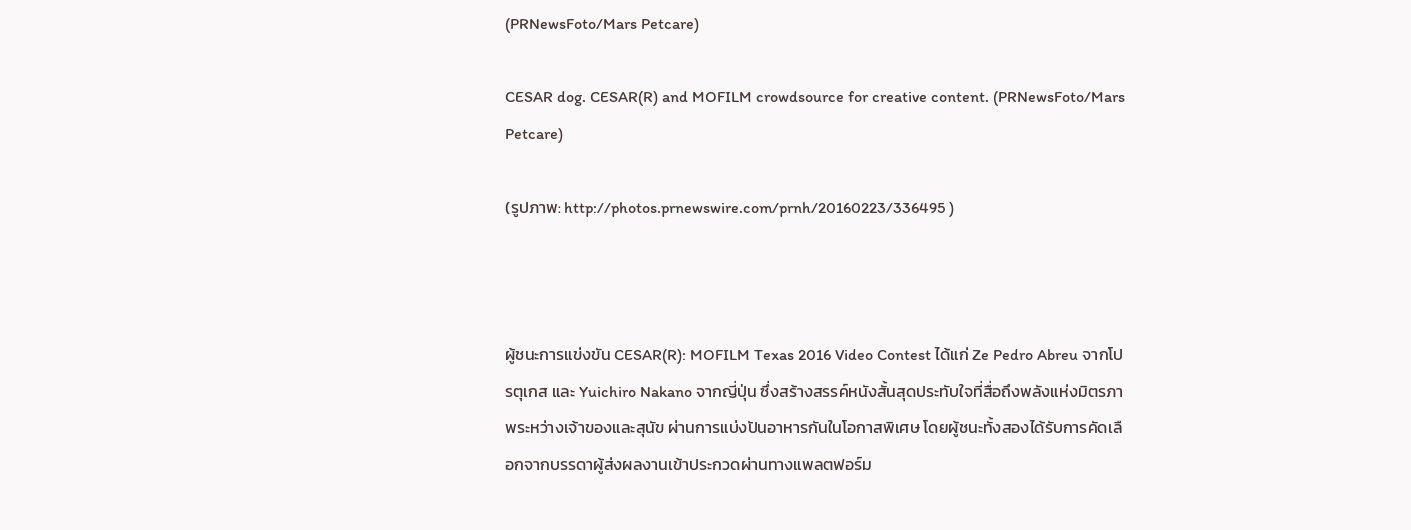(PRNewsFoto/Mars Petcare)

CESAR dog. CESAR(R) and MOFILM crowdsource for creative content. (PRNewsFoto/Mars Petcare)

(รูปภาพ: http://photos.prnewswire.com/prnh/20160223/336495 )



ผู้ชนะการแข่งขัน CESAR(R): MOFILM Texas 2016 Video Contest ได้แก่ Ze Pedro Abreu จากโปรตุเกส และ Yuichiro Nakano จากญี่ปุ่น ซึ่งสร้างสรรค์หนังสั้นสุดประทับใจที่สื่อถึงพลังแห่งมิตรภาพระหว่างเจ้าของและสุนัข ผ่านการแบ่งปันอาหารกันในโอกาสพิเศษ โดยผู้ชนะทั้งสองได้รับการคัดเลือกจากบรรดาผู้ส่งผลงานเข้าประกวดผ่านทางแพลตฟอร์ม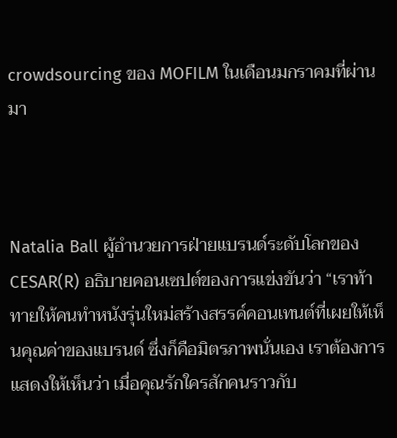crowdsourcing ของ MOFILM ในเดือนมกราคมที่ผ่านมา



Natalia Ball ผู้อำนวยการฝ่ายแบรนด์ระดับโลกของ CESAR(R) อธิบายคอนเซปต์ของการแข่งขันว่า “เราท้าทายให้คนทำหนังรุ่นใหม่สร้างสรรค์คอนเทนต์ที่เผยให้เห็นคุณค่าของแบรนด์ ซึ่งก็คือมิตรภาพนั่นเอง เราต้องการแสดงให้เห็นว่า เมื่อคุณรักใครสักคนราวกับ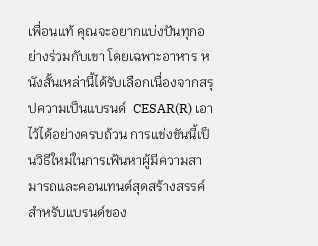เพื่อนแท้ คุณจะอยากแบ่งปันทุกอย่างร่วมกับเขา โดยเฉพาะอาหาร หนังสั้นเหล่านี้ได้รับเลือกเนื่องจากสรุปความเป็นแบรนด์  CESAR(R) เอาไว้ได้อย่างครบถ้วน การแข่งขันนี้เป็นวิธีใหม่ในการเฟ้นหาผู้มีความสามารถและคอนเทนต์สุดสร้างสรรค์สำหรับแบรนด์ของ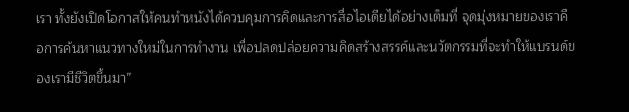เรา ทั้งยังเปิดโอกาสให้คนทำหนังได้ควบคุมการคิดและการสื่อไอเดียได้อย่างเต็มที่ จุดมุ่งหมายของเราคือการค้นหาแนวทางใหม่ในการทำงาน เพื่อปลดปล่อยความคิดสร้างสรรค์และนวัตกรรมที่จะทำให้แบรนด์ของเรามีชีวิตขึ้นมา”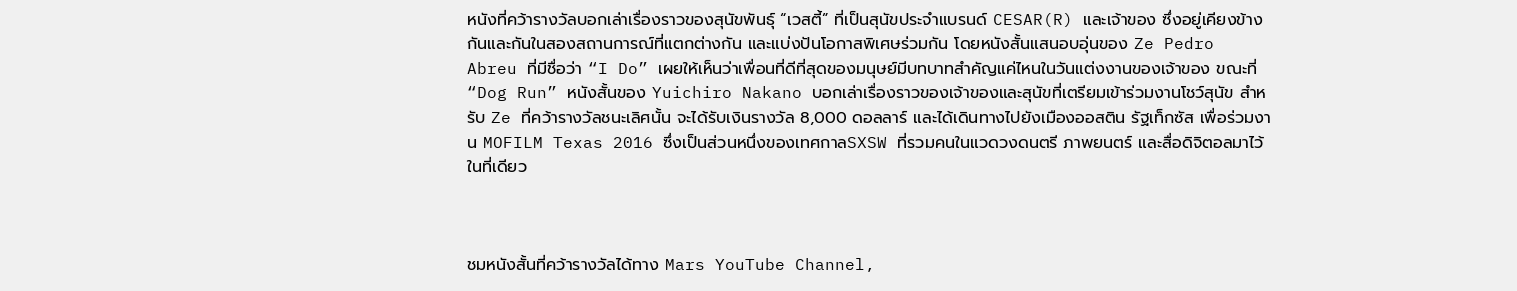หนังที่คว้ารางวัลบอกเล่าเรื่องราวของสุนัขพันธุ์ “เวสตี้” ที่เป็นสุนัขประจำแบรนด์ CESAR(R) และเจ้าของ ซึ่งอยู่เคียงข้างกันและกันในสองสถานการณ์ที่แตกต่างกัน และแบ่งปันโอกาสพิเศษร่วมกัน โดยหนังสั้นแสนอบอุ่นของ Ze Pedro Abreu ที่มีชื่อว่า “I Do” เผยให้เห็นว่าเพื่อนที่ดีที่สุดของมนุษย์มีบทบาทสำคัญแค่ไหนในวันแต่งงานของเจ้าของ ขณะที่ “Dog Run” หนังสั้นของ Yuichiro Nakano บอกเล่าเรื่องราวของเจ้าของและสุนัขที่เตรียมเข้าร่วมงานโชว์สุนัข สำหรับ Ze ที่คว้ารางวัลชนะเลิศนั้น จะได้รับเงินรางวัล 8,000 ดอลลาร์ และได้เดินทางไปยังเมืองออสติน รัฐเท็กซัส เพื่อร่วมงาน MOFILM Texas 2016 ซึ่งเป็นส่วนหนึ่งของเทศกาลSXSW ที่รวมคนในแวดวงดนตรี ภาพยนตร์ และสื่อดิจิตอลมาไว้ในที่เดียว



ชมหนังสั้นที่คว้ารางวัลได้ทาง Mars YouTube Channel,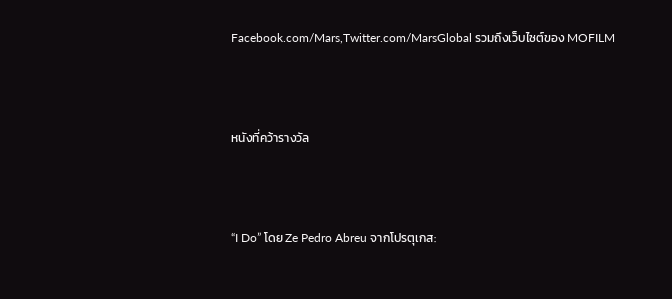Facebook.com/Mars,Twitter.com/MarsGlobal รวมถึงเว็บไซต์ของ MOFILM



หนังที่คว้ารางวัล



“I Do” โดย Ze Pedro Abreu จากโปรตุเกส: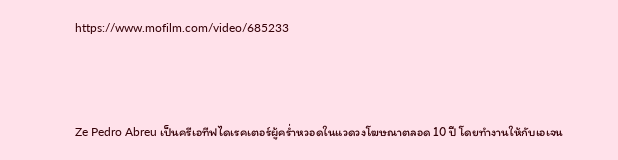https://www.mofilm.com/video/685233



Ze Pedro Abreu เป็นครีเอทีฟไดเรคเตอร์ผู้คร่ำหวอดในแวดวงโฆษณาตลอด 10 ปี โดยทำงานให้กับเอเจน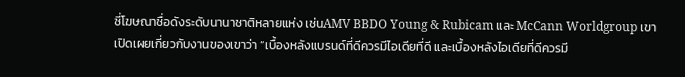ซี่โฆษณาชื่อดังระดับนานาชาติหลายแห่ง เช่นAMV BBDO Young & Rubicam และ McCann Worldgroup เขาเปิดเผยเกี่ยวกับงานของเขาว่า “เบื้องหลังแบรนด์ที่ดีควรมีไอเดียที่ดี และเบื้องหลังไอเดียที่ดีควรมี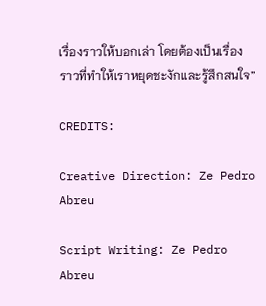เรื่องราวให้บอกเล่า โดยต้องเป็นเรื่องราวที่ทำให้เราหยุดชะงักและรู้สึกสนใจ”

CREDITS:

Creative Direction: Ze Pedro Abreu

Script Writing: Ze Pedro Abreu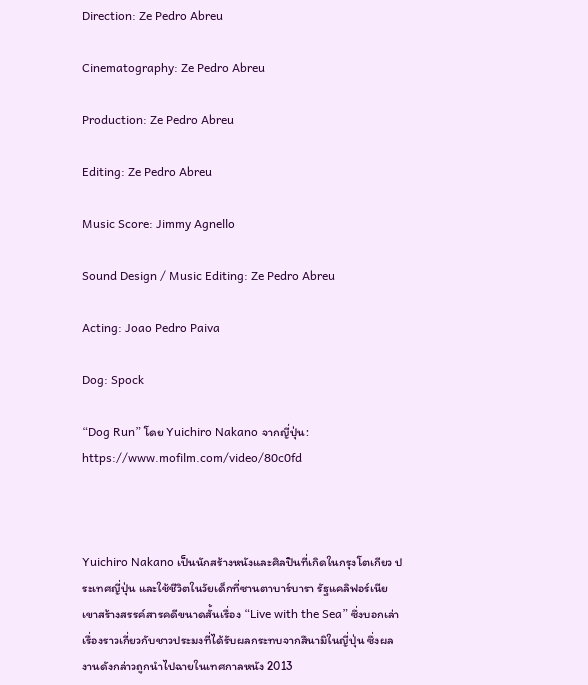Direction: Ze Pedro Abreu

Cinematography: Ze Pedro Abreu

Production: Ze Pedro Abreu

Editing: Ze Pedro Abreu

Music Score: Jimmy Agnello

Sound Design / Music Editing: Ze Pedro Abreu

Acting: Joao Pedro Paiva

Dog: Spock

“Dog Run” โดย Yuichiro Nakano จากญี่ปุ่น: https://www.mofilm.com/video/80c0fd



Yuichiro Nakano เป็นนักสร้างหนังและศิลปินที่เกิดในกรุงโตเกียว ประเทศญี่ปุ่น และใช้ชีวิตในวัยเด็กที่ซานตาบาร์บารา รัฐแคลิฟอร์เนีย เขาสร้างสรรค์สารคดีขนาดสั้นเรื่อง “Live with the Sea” ซึ่งบอกเล่าเรื่องราวเกี่ยวกับชาวประมงที่ได้รับผลกระทบจากสึนามิในญี่ปุ่น ซึ่งผลงานดังกล่าวถูกนำไปฉายในเทศกาลหนัง 2013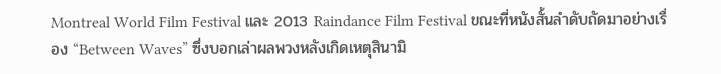Montreal World Film Festival และ 2013 Raindance Film Festival ขณะที่หนังสั้นลำดับถัดมาอย่างเรื่อง “Between Waves” ซึ่งบอกเล่าผลพวงหลังเกิดเหตุสินามิ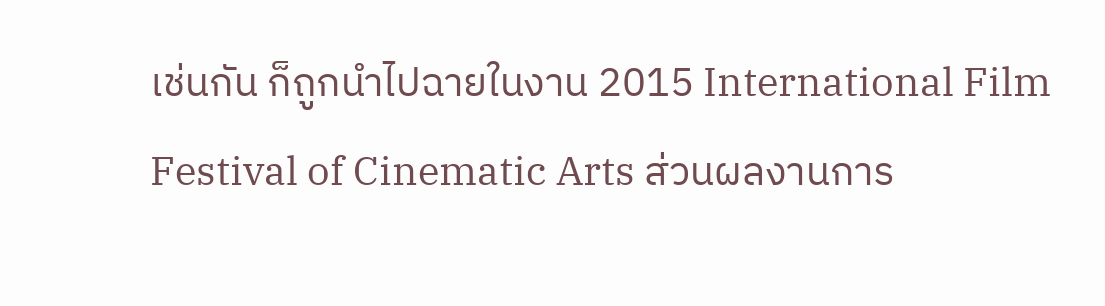เช่นกัน ก็ถูกนำไปฉายในงาน 2015 International Film Festival of Cinematic Arts ส่วนผลงานการ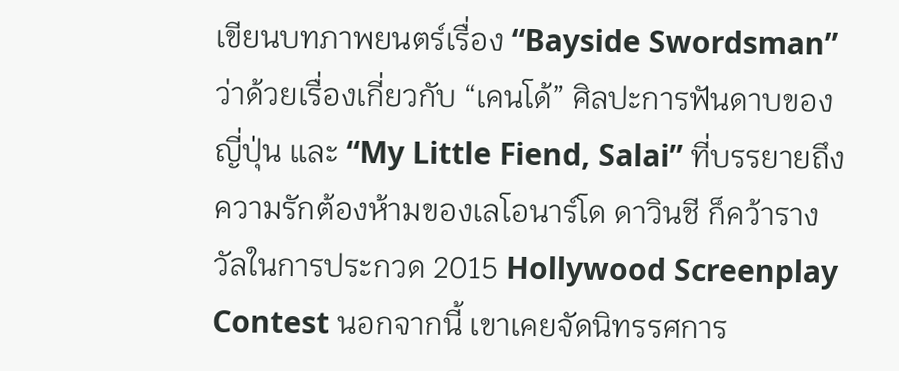เขียนบทภาพยนตร์เรื่อง “Bayside Swordsman”ว่าด้วยเรื่องเกี่ยวกับ “เคนโด้” ศิลปะการฟันดาบของญี่ปุ่น และ “My Little Fiend, Salai” ที่บรรยายถึงความรักต้องห้ามของเลโอนาร์โด ดาวินชี ก็คว้ารางวัลในการประกวด 2015 Hollywood Screenplay Contest นอกจากนี้ เขาเคยจัดนิทรรศการ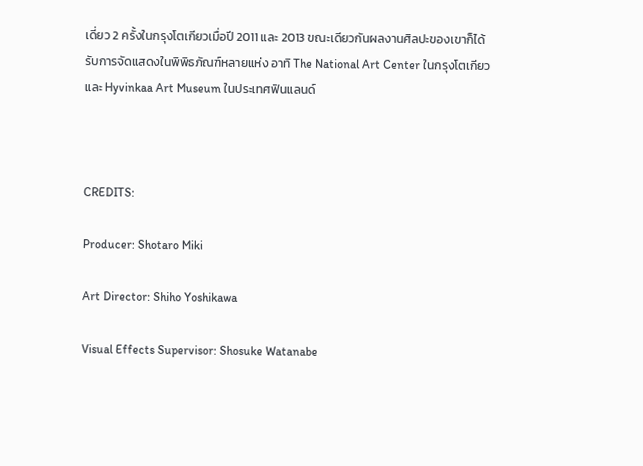เดี่ยว 2 ครั้งในกรุงโตเกียวเมื่อปี 2011 และ 2013 ขณะเดียวกันผลงานศิลปะของเขาก็ได้รับการจัดแสดงในพิพิธภัณฑ์หลายแห่ง อาทิ The National Art Center ในกรุงโตเกียว และ Hyvinkaa Art Museum ในประเทศฟินแลนด์



CREDITS:

Producer: Shotaro Miki

Art Director: Shiho Yoshikawa

Visual Effects Supervisor: Shosuke Watanabe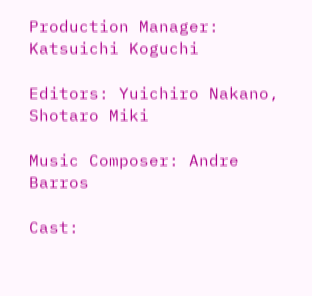Production Manager: Katsuichi Koguchi

Editors: Yuichiro Nakano, Shotaro Miki

Music Composer: Andre Barros

Cast: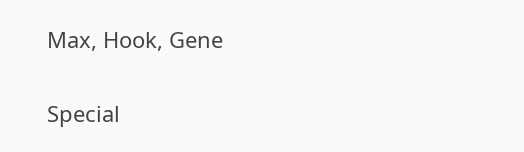Max, Hook, Gene

Special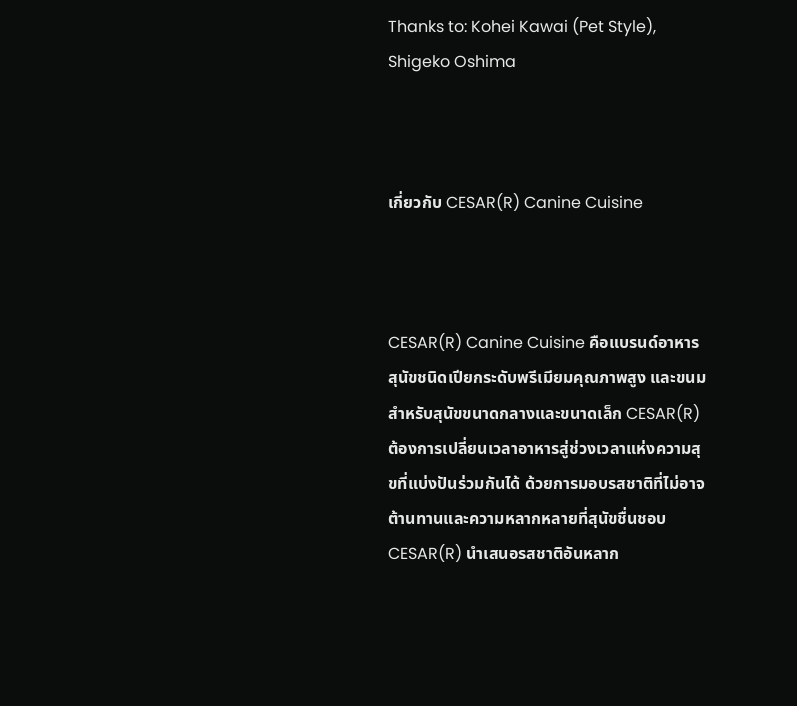Thanks to: Kohei Kawai (Pet Style), Shigeko Oshima



เกี่ยวกับ CESAR(R) Canine Cuisine



CESAR(R) Canine Cuisine คือแบรนด์อาหารสุนัขชนิดเปียกระดับพรีเมียมคุณภาพสูง และขนมสำหรับสุนัขขนาดกลางและขนาดเล็ก CESAR(R) ต้องการเปลี่ยนเวลาอาหารสู่ช่วงเวลาแห่งความสุขที่แบ่งปันร่วมกันได้ ด้วยการมอบรสชาติที่ไม่อาจต้านทานและความหลากหลายที่สุนัขชื่นชอบ CESAR(R) นำเสนอรสชาติอันหลาก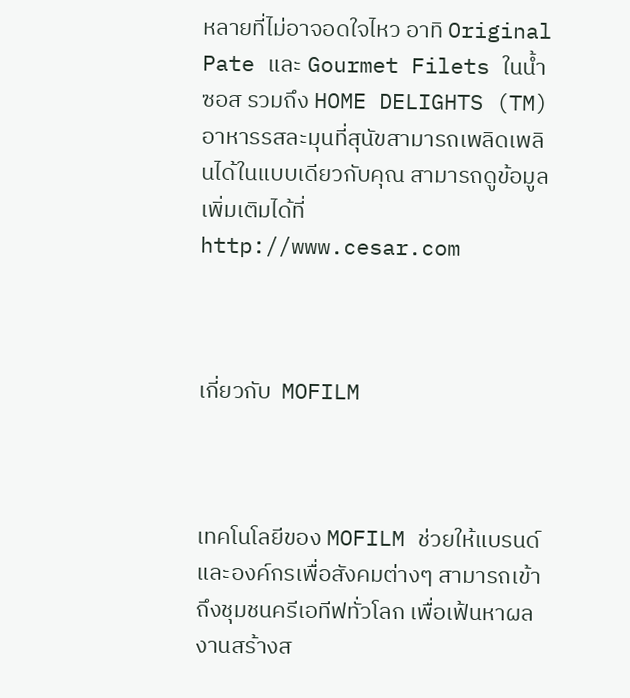หลายที่ไม่อาจอดใจไหว อาทิ Original Pate และ Gourmet Filets ในน้ำซอส รวมถึง HOME DELIGHTS (TM) อาหารรสละมุนที่สุนัขสามารถเพลิดเพลินได้ในแบบเดียวกับคุณ สามารถดูข้อมูลเพิ่มเติมได้ที่ http://www.cesar.com



เกี่ยวกับ  MOFILM



เทคโนโลยีของ MOFILM ช่วยให้แบรนด์และองค์กรเพื่อสังคมต่างๆ สามารถเข้าถึงชุมชนครีเอทีฟทั่วโลก เพื่อเฟ้นหาผลงานสร้างส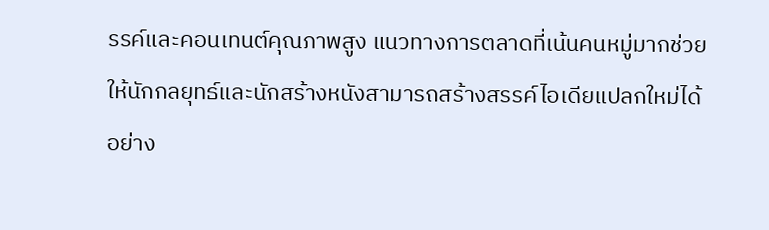รรค์และคอนเทนต์คุณภาพสูง แนวทางการตลาดที่เน้นคนหมู่มากช่วยให้นักกลยุทธ์และนักสร้างหนังสามารถสร้างสรรค์ไอเดียแปลกใหม่ได้อย่าง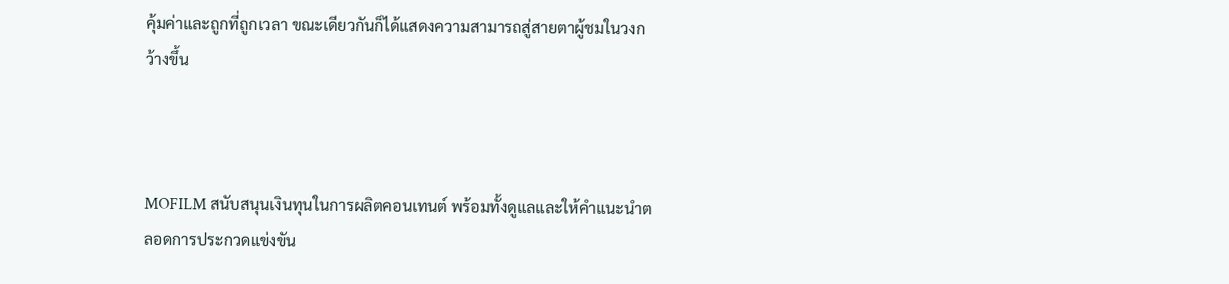คุ้มค่าและถูกที่ถูกเวลา ขณะเดียวกันก็ได้แสดงความสามารถสู่สายตาผู้ชมในวงกว้างขึ้น



MOFILM สนับสนุนเงินทุนในการผลิตคอนเทนต์ พร้อมทั้งดูแลและให้คำแนะนำตลอดการประกวดแข่งขัน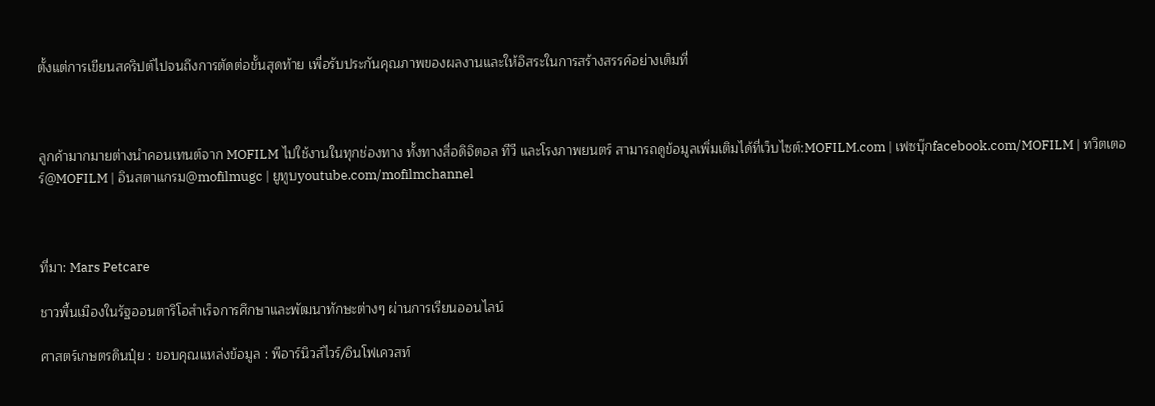ตั้งแต่การเขียนสคริปต์ไปจนถึงการตัดต่อขั้นสุดท้าย เพื่อรับประกันคุณภาพของผลงานและให้อิสระในการสร้างสรรค์อย่างเต็มที่



ลูกค้ามากมายต่างนำคอนเทนต์จาก MOFILM ไปใช้งานในทุกช่องทาง ทั้งทางสื่อดิจิตอล ทีวี และโรงภาพยนตร์ สามารถดูข้อมูลเพิ่มเติมได้ที่เว็บไซต์:MOFILM.com | เฟซบุ๊กfacebook.com/MOFILM | ทวิตเตอร์@MOFILM | อินสตาแกรม@mofilmugc | ยูทูบyoutube.com/mofilmchannel



ที่มา: Mars Petcare

ชาวพื้นเมืองในรัฐออนตาริโอสำเร็จการศึกษาและพัฒนาทักษะต่างๆ ผ่านการเรียนออนไลน์

ศาสตร์เกษตรดินปุ๋ย : ขอบคุณแหล่งข้อมูล : พีอาร์นิวส์ไวร์/อินโฟเควสท์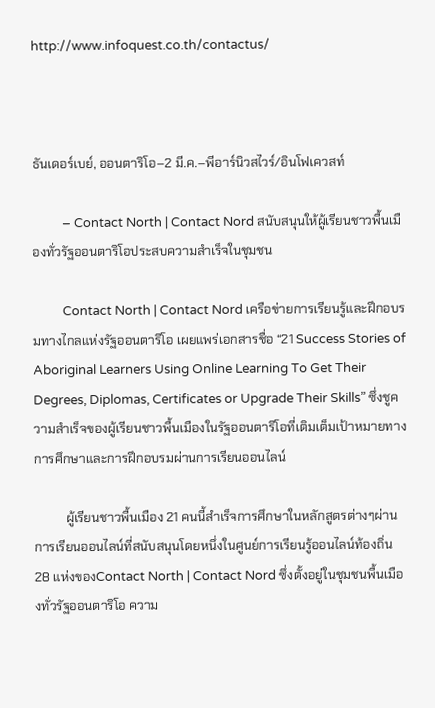http://www.infoquest.co.th/contactus/



ธันเดอร์เบย์, ออนตาริโอ–2 มี.ค.–พีอาร์นิวสไวร์/อินโฟเควสท์

          – Contact North | Contact Nord สนับสนุนให้ผู้เรียนชาวพื้นเมืองทั่วรัฐออนตาริโอประสบความสำเร็จในชุมชน

          Contact North | Contact Nord เครือข่ายการเรียนรู้และฝึกอบรมทางไกลแห่งรัฐออนตาริโอ เผยแพร่เอกสารชื่อ “21 Success Stories of Aboriginal Learners Using Online Learning To Get Their Degrees, Diplomas, Certificates or Upgrade Their Skills” ซึ่งชูความสำเร็จของผู้เรียนชาวพื้นเมืองในรัฐออนตาริโอที่เติมเต็มเป้าหมายทางการศึกษาและการฝึกอบรมผ่านการเรียนออนไลน์

          ผู้เรียนชาวพื้นเมือง 21 คนนี้สำเร็จการศึกษาในหลักสูตรต่างๆผ่านการเรียนออนไลน์ที่สนับสนุนโดยหนึ่งในศูนย์การเรียนรู้ออนไลน์ท้องถิ่น 28 แห่งของContact North | Contact Nord ซึ่งตั้งอยู่ในชุมชนพื้นเมืองทั่วรัฐออนตาริโอ ความ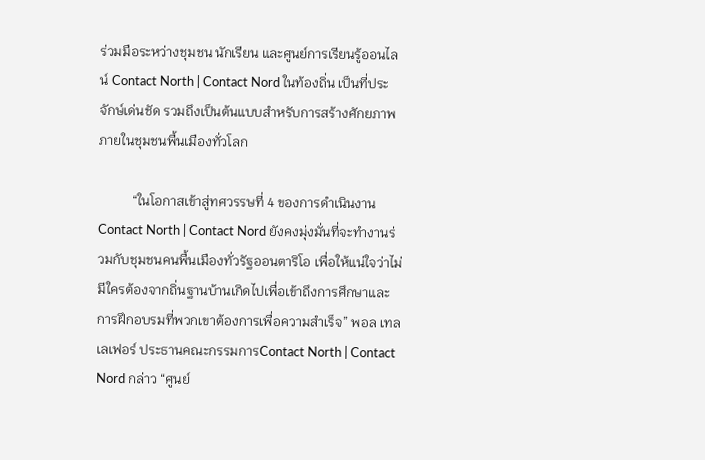ร่วมมือระหว่างชุมชน นักเรียน และศูนย์การเรียนรู้ออนไลน์ Contact North | Contact Nord ในท้องถิ่น เป็นที่ประจักษ์เด่นชัด รวมถึงเป็นต้นแบบสำหรับการสร้างศักยภาพภายในชุมชนพื้นเมืองทั่วโลก

          “ในโอกาสเข้าสู่ทศวรรษที่ 4 ของการดำเนินงาน Contact North | Contact Nord ยังคงมุ่งมั่นที่จะทำงานร่วมกับชุมชนคนพื้นเมืองทั่วรัฐออนตาริโอ เพื่อให้แน่ใจว่าไม่มีใครต้องจากถิ่นฐานบ้านเกิดไปเพื่อเข้าถึงการศึกษาและการฝึกอบรมที่พวกเขาต้องการเพื่อความสำเร็จ” พอล เทลเลเฟอร์ ประธานคณะกรรมการContact North | Contact Nord กล่าว “ศูนย์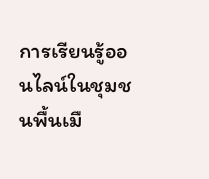การเรียนรู้ออนไลน์ในชุมชนพื้นเมื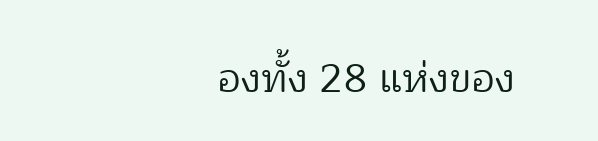องทั้ง 28 แห่งของ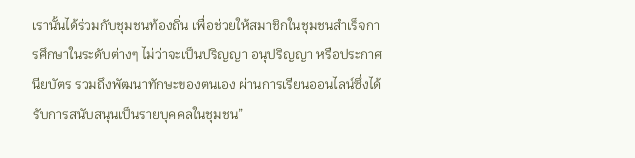เรานั้นได้ร่วมกับชุมชนท้องถิ่น เพื่อช่วยให้สมาชิกในชุมชนสำเร็จการศึกษาในระดับต่างๆ ไม่ว่าจะเป็นปริญญา อนุปริญญา หรือประกาศนียบัตร รวมถึงพัฒนาทักษะของตนเอง ผ่านการเรียนออนไลน์ซึ่งได้รับการสนับสนุนเป็นรายบุคคลในชุมชน”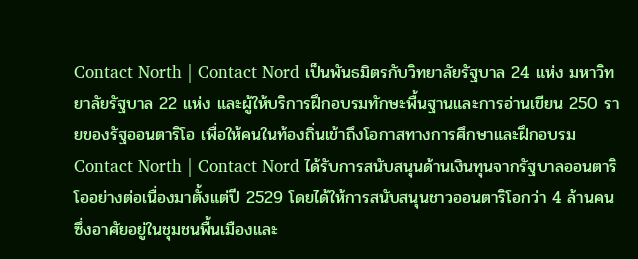Contact North | Contact Nord เป็นพันธมิตรกับวิทยาลัยรัฐบาล 24 แห่ง มหาวิทยาลัยรัฐบาล 22 แห่ง และผู้ให้บริการฝึกอบรมทักษะพื้นฐานและการอ่านเขียน 250 รายของรัฐออนตาริโอ เพื่อให้คนในท้องถิ่นเข้าถึงโอกาสทางการศึกษาและฝึกอบรม Contact North | Contact Nord ได้รับการสนับสนุนด้านเงินทุนจากรัฐบาลออนตาริโออย่างต่อเนื่องมาตั้งแต่ปี 2529 โดยได้ให้การสนับสนุนชาวออนตาริโอกว่า 4 ล้านคน ซึ่งอาศัยอยู่ในชุมชนพื้นเมืองและ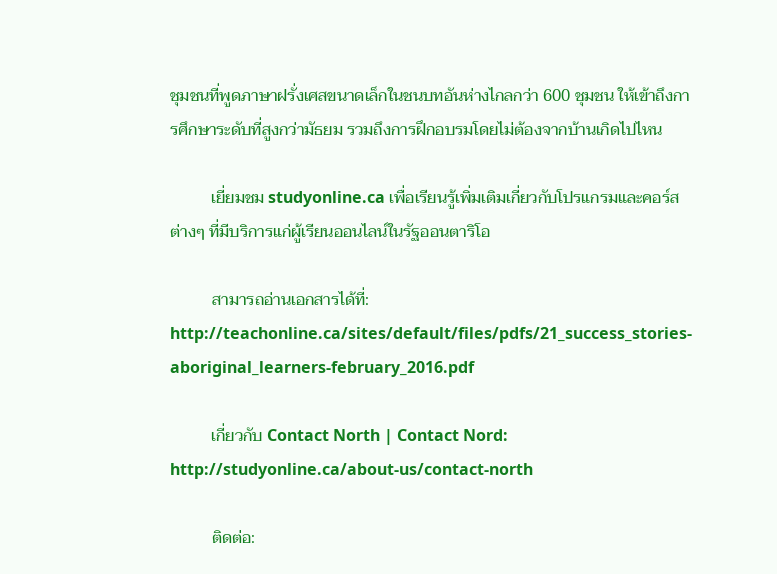ชุมชนที่พูดภาษาฝรั่งเศสขนาดเล็กในชนบทอันห่างไกลกว่า 600 ชุมชน ให้เข้าถึงการศึกษาระดับที่สูงกว่ามัธยม รวมถึงการฝึกอบรมโดยไม่ต้องจากบ้านเกิดไปไหน

          เยี่ยมชม studyonline.ca เพื่อเรียนรู้เพิ่มเติมเกี่ยวกับโปรแกรมและคอร์สต่างๆ ที่มีบริการแก่ผู้เรียนออนไลน์ในรัฐออนตาริโอ

          สามารถอ่านเอกสารได้ที่: http://teachonline.ca/sites/default/files/pdfs/21_success_stories-aboriginal_learners-february_2016.pdf

          เกี่ยวกับ Contact North | Contact Nord: http://studyonline.ca/about-us/contact-north

          ติดต่อ: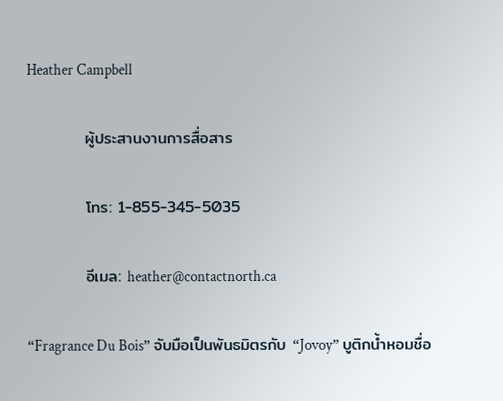Heather Campbell

          ผู้ประสานงานการสื่อสาร

          โทร: 1-855-345-5035

          อีเมล: heather@contactnorth.ca

“Fragrance Du Bois” จับมือเป็นพันธมิตรกับ “Jovoy” บูติกน้ำหอมชื่อ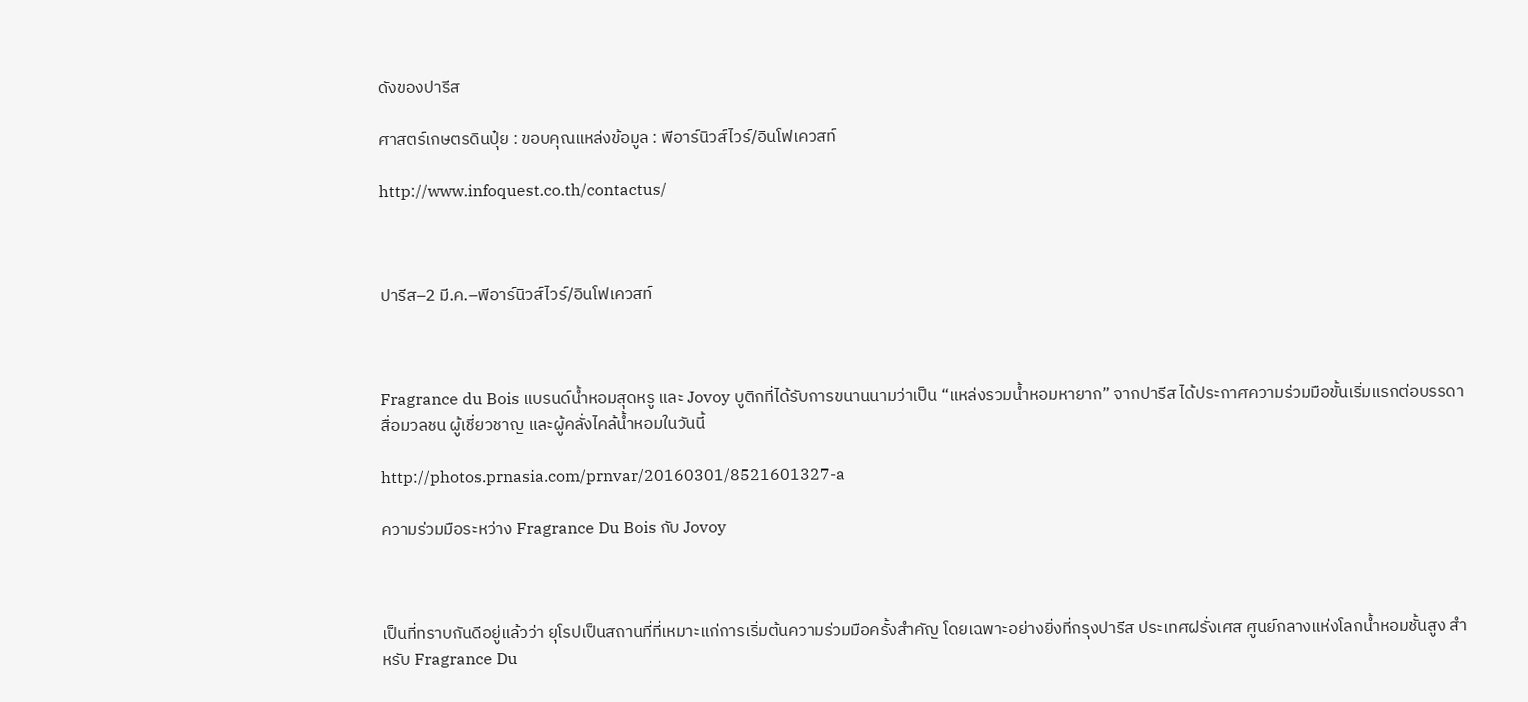ดังของปารีส

ศาสตร์เกษตรดินปุ๋ย : ขอบคุณแหล่งข้อมูล : พีอาร์นิวส์ไวร์/อินโฟเควสท์

http://www.infoquest.co.th/contactus/



ปารีส–2 มี.ค.–พีอาร์นิวส์ไวร์/อินโฟเควสท์



Fragrance du Bois แบรนด์น้ำหอมสุดหรู และ Jovoy บูติกที่ได้รับการขนานนามว่าเป็น “แหล่งรวมน้ำหอมหายาก” จากปารีส ได้ประกาศความร่วมมือขั้นเริ่มแรกต่อบรรดาสื่อมวลชน ผู้เชี่ยวชาญ และผู้คลั่งไคล้น้ำหอมในวันนี้

http://photos.prnasia.com/prnvar/20160301/8521601327-a

ความร่วมมือระหว่าง Fragrance Du Bois กับ Jovoy



เป็นที่ทราบกันดีอยู่แล้วว่า ยุโรปเป็นสถานที่ที่เหมาะแก่การเริ่มต้นความร่วมมือครั้งสำคัญ โดยเฉพาะอย่างยิ่งที่กรุงปารีส ประเทศฝรั่งเศส ศูนย์กลางแห่งโลกน้ำหอมชั้นสูง สำหรับ Fragrance Du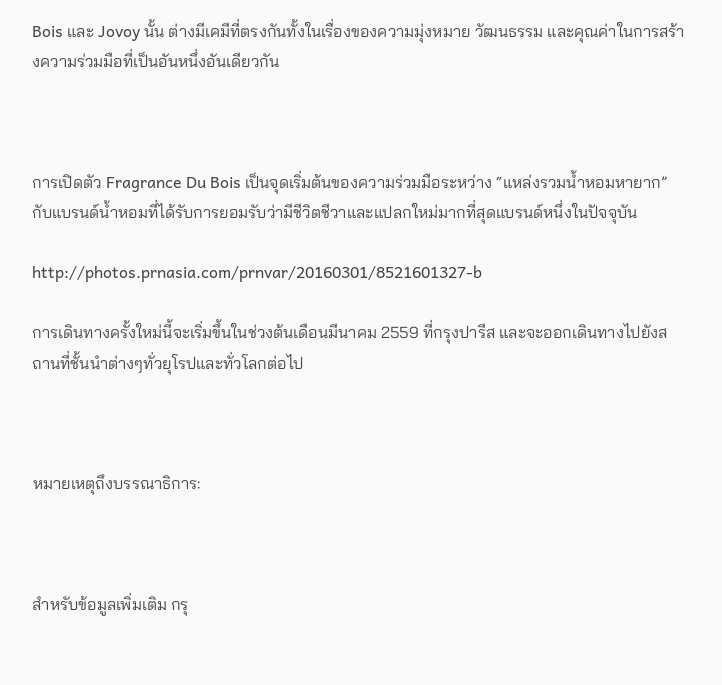Bois และ Jovoy นั้น ต่างมีเคมีที่ตรงกันทั้งในเรื่องของความมุ่งหมาย วัฒนธรรม และคุณค่าในการสร้างความร่วมมือที่เป็นอันหนึ่งอันเดียวกัน



การเปิดตัว Fragrance Du Bois เป็นจุดเริ่มต้นของความร่วมมือระหว่าง “แหล่งรวมน้ำหอมหายาก” กับแบรนด์น้ำหอมที่ได้รับการยอมรับว่ามีชีวิตชีวาและแปลกใหม่มากที่สุดแบรนด์หนึ่งในปัจจุบัน

http://photos.prnasia.com/prnvar/20160301/8521601327-b

การเดินทางครั้งใหม่นี้จะเริ่มขึ้นในช่วงต้นเดือนมีนาคม 2559 ที่กรุงปารีส และจะออกเดินทางไปยังสถานที่ชั้นนำต่างๆทั่วยุโรปและทั่วโลกต่อไป



หมายเหตุถึงบรรณาธิการ:



สำหรับข้อมูลเพิ่มเติม กรุ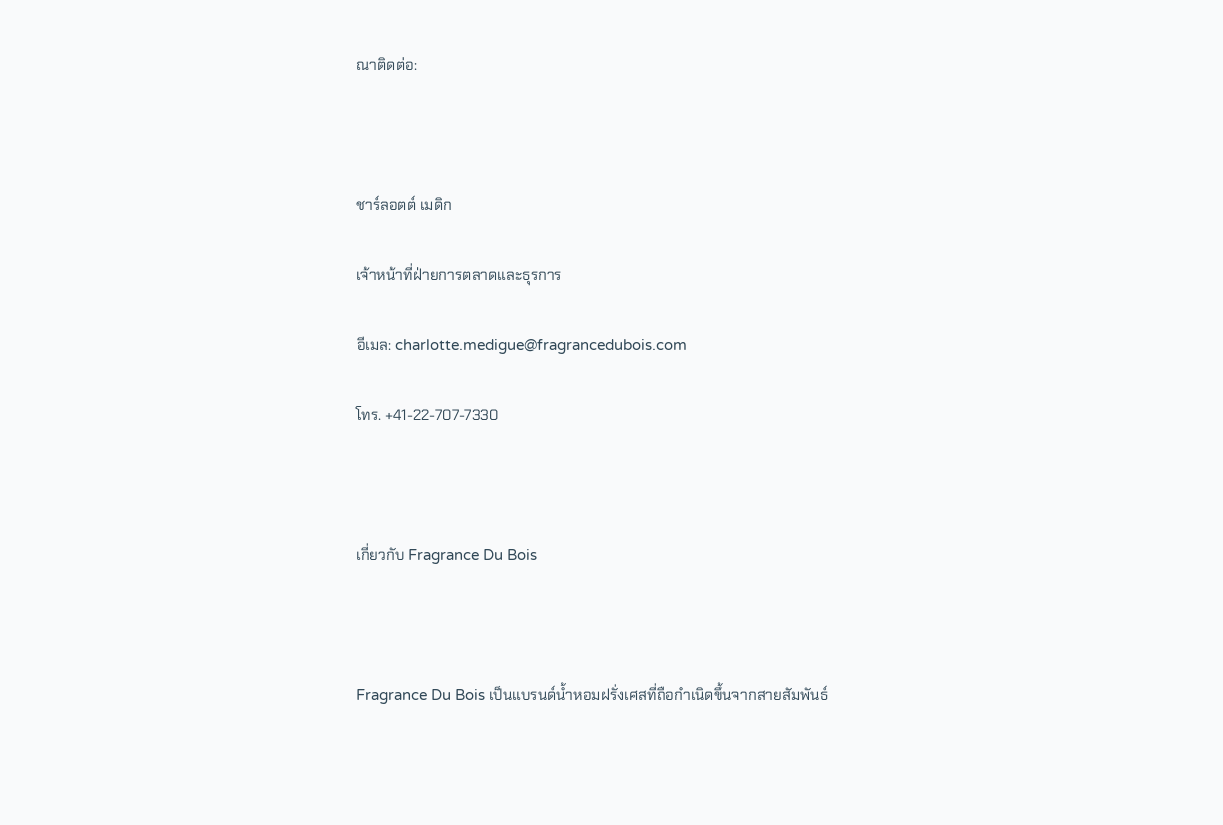ณาติดต่อ:



ชาร์ลอตต์ เมดิก

เจ้าหน้าที่ฝ่ายการตลาดและธุรการ

อีเมล: charlotte.medigue@fragrancedubois.com

โทร. +41-22-707-7330



เกี่ยวกับ Fragrance Du Bois



Fragrance Du Bois เป็นแบรนด์น้ำหอมฝรั่งเศสที่ถือกำเนิดขึ้นจากสายสัมพันธ์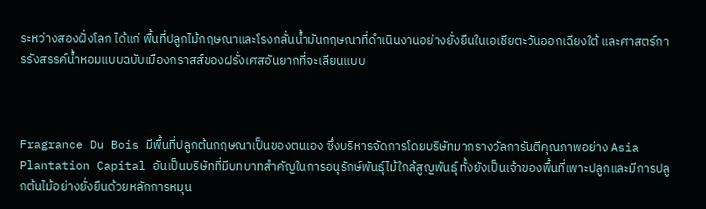ระหว่างสองฝั่งโลก ได้แก่ พื้นที่ปลูกไม้กฤษณาและโรงกลั่นน้ำมันกฤษณาที่ดำเนินงานอย่างยั่งยืนในเอเชียตะวันออกเฉียงใต้ และศาสตร์การรังสรรค์น้ำหอมแบบฉบับเมืองกราสส์ของฝรั่งเศสอันยากที่จะเลียนแบบ



Fragrance Du Bois มีพื้นที่ปลูกต้นกฤษณาเป็นของตนเอง ซึ่งบริหารจัดการโดยบริษัทมากรางวัลการันตีคุณภาพอย่าง Asia Plantation Capital อันเป็นบริษัทที่มีบทบาทสำคัญในการอนุรักษ์พันธุ์ไม้ใกล้สูญพันธุ์ ทั้งยังเป็นเจ้าของพื้นที่เพาะปลูกและมีการปลูกต้นไม้อย่างยั่งยืนด้วยหลักการหมุน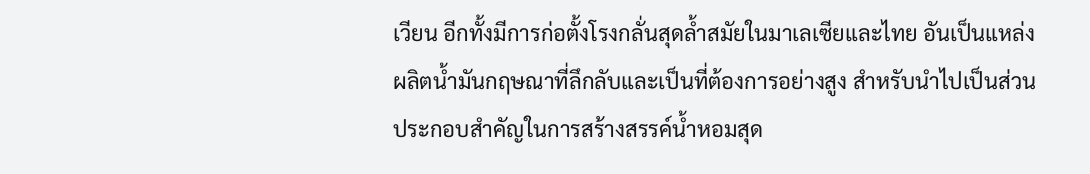เวียน อีกทั้งมีการก่อตั้งโรงกลั่นสุดล้ำสมัยในมาเลเซียและไทย อันเป็นแหล่งผลิตน้ำมันกฤษณาที่ลึกลับและเป็นที่ต้องการอย่างสูง สำหรับนำไปเป็นส่วนประกอบสำคัญในการสร้างสรรค์น้ำหอมสุด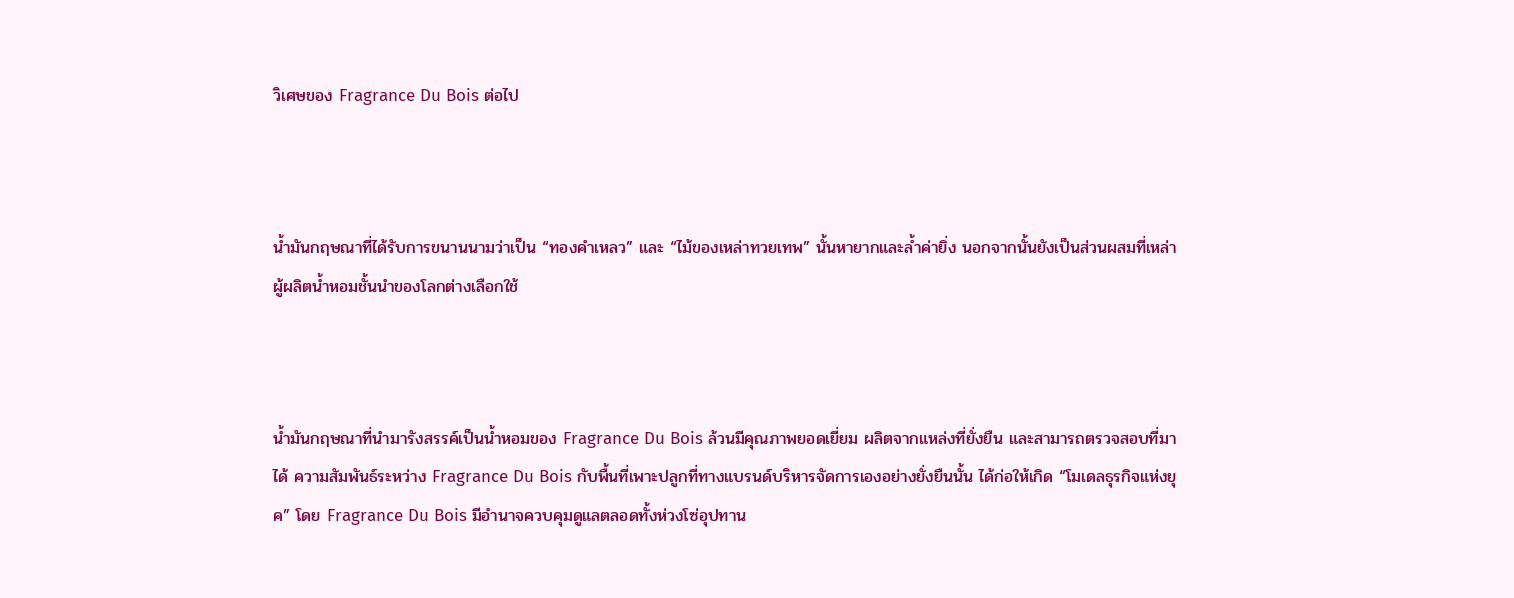วิเศษของ Fragrance Du Bois ต่อไป



น้ำมันกฤษณาที่ได้รับการขนานนามว่าเป็น “ทองคำเหลว” และ “ไม้ของเหล่าทวยเทพ” นั้นหายากและล้ำค่ายิ่ง นอกจากนั้นยังเป็นส่วนผสมที่เหล่าผู้ผลิตน้ำหอมชั้นนำของโลกต่างเลือกใช้



น้ำมันกฤษณาที่นำมารังสรรค์เป็นน้ำหอมของ Fragrance Du Bois ล้วนมีคุณภาพยอดเยี่ยม ผลิตจากแหล่งที่ยั่งยืน และสามารถตรวจสอบที่มาได้ ความสัมพันธ์ระหว่าง Fragrance Du Bois กับพื้นที่เพาะปลูกที่ทางแบรนด์บริหารจัดการเองอย่างยั่งยืนนั้น ได้ก่อให้เกิด “โมเดลธุรกิจแห่งยุค” โดย Fragrance Du Bois มีอำนาจควบคุมดูแลตลอดทั้งห่วงโซ่อุปทาน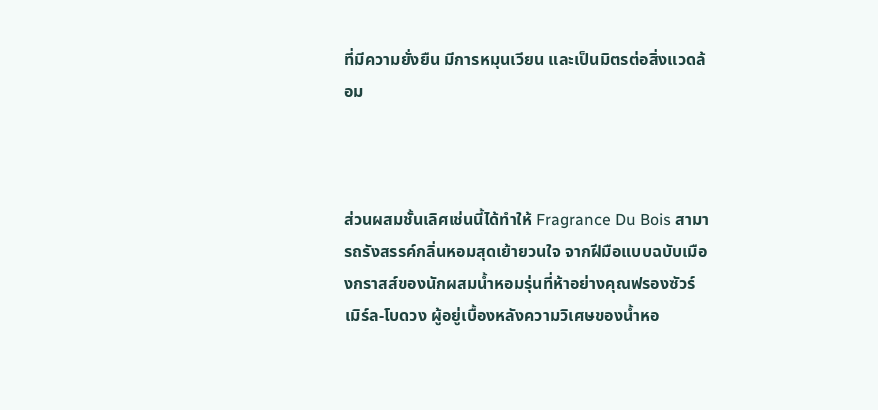ที่มีความยั่งยืน มีการหมุนเวียน และเป็นมิตรต่อสิ่งแวดล้อม



ส่วนผสมชั้นเลิศเช่นนี้ได้ทำให้ Fragrance Du Bois สามารถรังสรรค์กลิ่นหอมสุดเย้ายวนใจ จากฝีมือแบบฉบับเมืองกราสส์ของนักผสมน้ำหอมรุ่นที่ห้าอย่างคุณฟรองซัวร์ เมิร์ล-โบดวง ผู้อยู่เบื้องหลังความวิเศษของน้ำหอ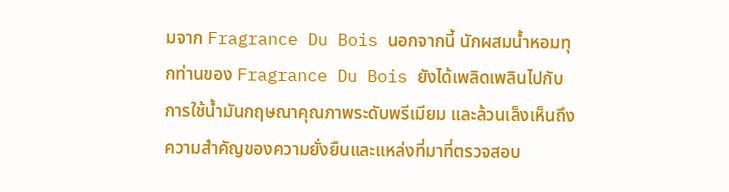มจาก Fragrance Du Bois นอกจากนี้ นักผสมน้ำหอมทุกท่านของ Fragrance Du Bois ยังได้เพลิดเพลินไปกับการใช้น้ำมันกฤษณาคุณภาพระดับพรีเมียม และล้วนเล็งเห็นถึงความสำคัญของความยั่งยืนและแหล่งที่มาที่ตรวจสอบ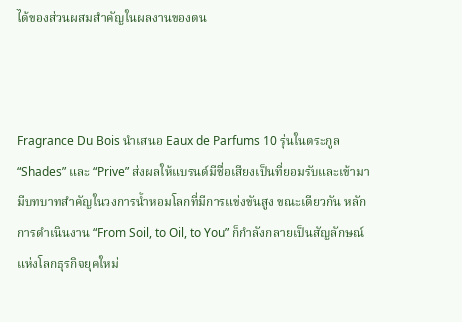ได้ของส่วนผสมสำคัญในผลงานของตน



Fragrance Du Bois นำเสนอ Eaux de Parfums 10 รุ่นในตระกูล “Shades” และ “Prive” ส่งผลให้แบรนด์มีชื่อเสียงเป็นที่ยอมรับและเข้ามามีบทบาทสำคัญในวงการน้ำหอมโลกที่มีการแข่งขันสูง ขณะเดียวกัน หลักการดำเนินงาน “From Soil, to Oil, to You” ก็กำลังกลายเป็นสัญลักษณ์แห่งโลกธุรกิจยุคใหม่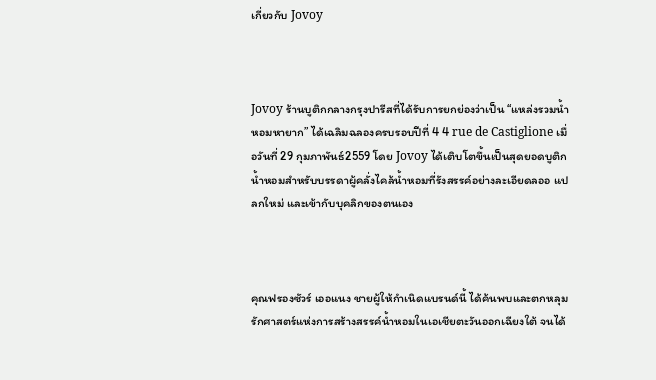เกี่ยวกับ Jovoy



Jovoy ร้านบูติกกลางกรุงปารีสที่ได้รับการยกย่องว่าเป็น “แหล่งรวมน้ำหอมหายาก” ได้เฉลิมฉลองครบรอบปีที่ 4 4 rue de Castiglione เมื่อวันที่ 29 กุมภาพันธ์2559 โดย Jovoy ได้เติบโตขึ้นเป็นสุดยอดบูติกน้ำหอมสำหรับบรรดาผู้คลั่งไคล้น้ำหอมที่รังสรรค์อย่างละเอียดลออ แปลกใหม่ และเข้ากับบุคลิกของตนเอง



คุณฟรองซัวร์ เออแนง ชายผู้ให้กำเนิดแบรนด์นี้ ได้ค้นพบและตกหลุมรักศาสตร์แห่งการสร้างสรรค์น้ำหอมในเอเชียตะวันออกเฉียงใต้ จนได้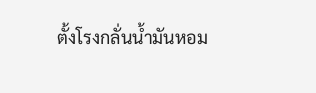ตั้งโรงกลั่นน้ำมันหอม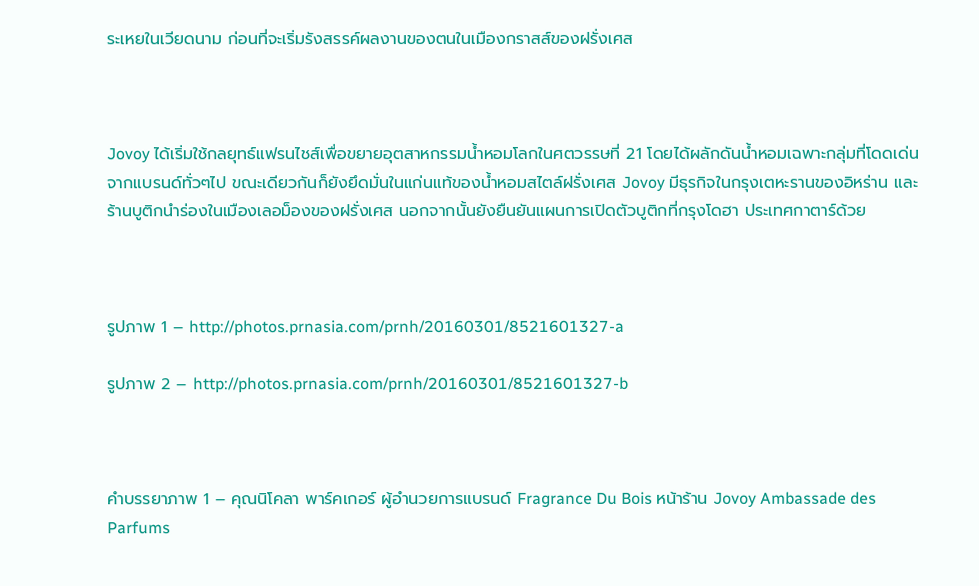ระเหยในเวียดนาม ก่อนที่จะเริ่มรังสรรค์ผลงานของตนในเมืองกราสส์ของฝรั่งเศส



Jovoy ได้เริ่มใช้กลยุทธ์แฟรนไชส์เพื่อขยายอุตสาหกรรมน้ำหอมโลกในศตวรรษที่ 21 โดยได้ผลักดันน้ำหอมเฉพาะกลุ่มที่โดดเด่นจากแบรนด์ทั่วๆไป ขณะเดียวกันก็ยังยึดมั่นในแก่นแท้ของน้ำหอมสไตล์ฝรั่งเศส Jovoy มีธุรกิจในกรุงเตหะรานของอิหร่าน และร้านบูติกนำร่องในเมืองเลอม็องของฝรั่งเศส นอกจากนั้นยังยืนยันแผนการเปิดตัวบูติกที่กรุงโดฮา ประเทศกาตาร์ด้วย



รูปภาพ 1 – http://photos.prnasia.com/prnh/20160301/8521601327-a

รูปภาพ 2 – http://photos.prnasia.com/prnh/20160301/8521601327-b



คำบรรยาภาพ 1 – คุณนิโคลา พาร์คเกอร์ ผู้อำนวยการแบรนด์ Fragrance Du Bois หน้าร้าน Jovoy Ambassade des Parfums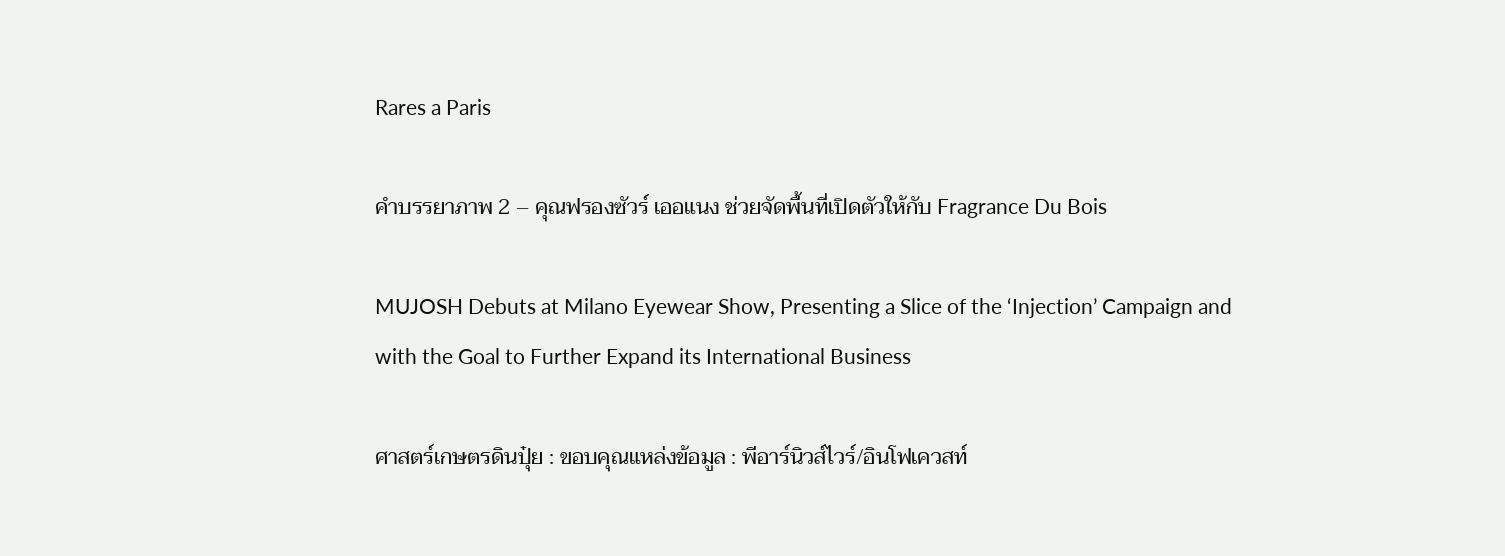Rares a Paris

คำบรรยาภาพ 2 – คุณฟรองซัวร์ เออแนง ช่วยจัดพื้นที่เปิดตัวให้กับ Fragrance Du Bois

MUJOSH Debuts at Milano Eyewear Show, Presenting a Slice of the ‘Injection’ Campaign and with the Goal to Further Expand its International Business

ศาสตร์เกษตรดินปุ๋ย : ขอบคุณแหล่งข้อมูล : พีอาร์นิวส์ไวร์/อินโฟเควสท์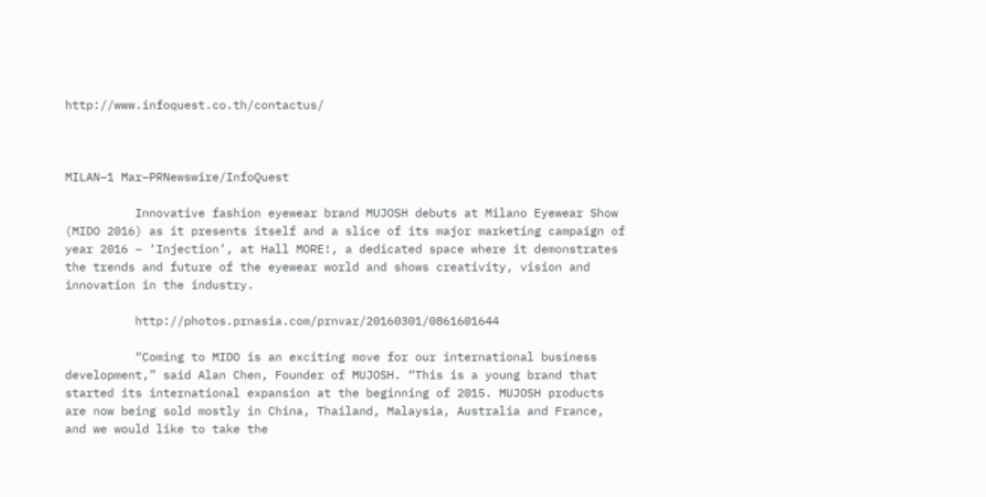http://www.infoquest.co.th/contactus/



MILAN–1 Mar–PRNewswire/InfoQuest

          Innovative fashion eyewear brand MUJOSH debuts at Milano Eyewear Show (MIDO 2016) as it presents itself and a slice of its major marketing campaign of year 2016 – ‘Injection’, at Hall MORE!, a dedicated space where it demonstrates the trends and future of the eyewear world and shows creativity, vision and innovation in the industry.

          http://photos.prnasia.com/prnvar/20160301/0861601644

          “Coming to MIDO is an exciting move for our international business development,” said Alan Chen, Founder of MUJOSH. “This is a young brand that started its international expansion at the beginning of 2015. MUJOSH products are now being sold mostly in China, Thailand, Malaysia, Australia and France, and we would like to take the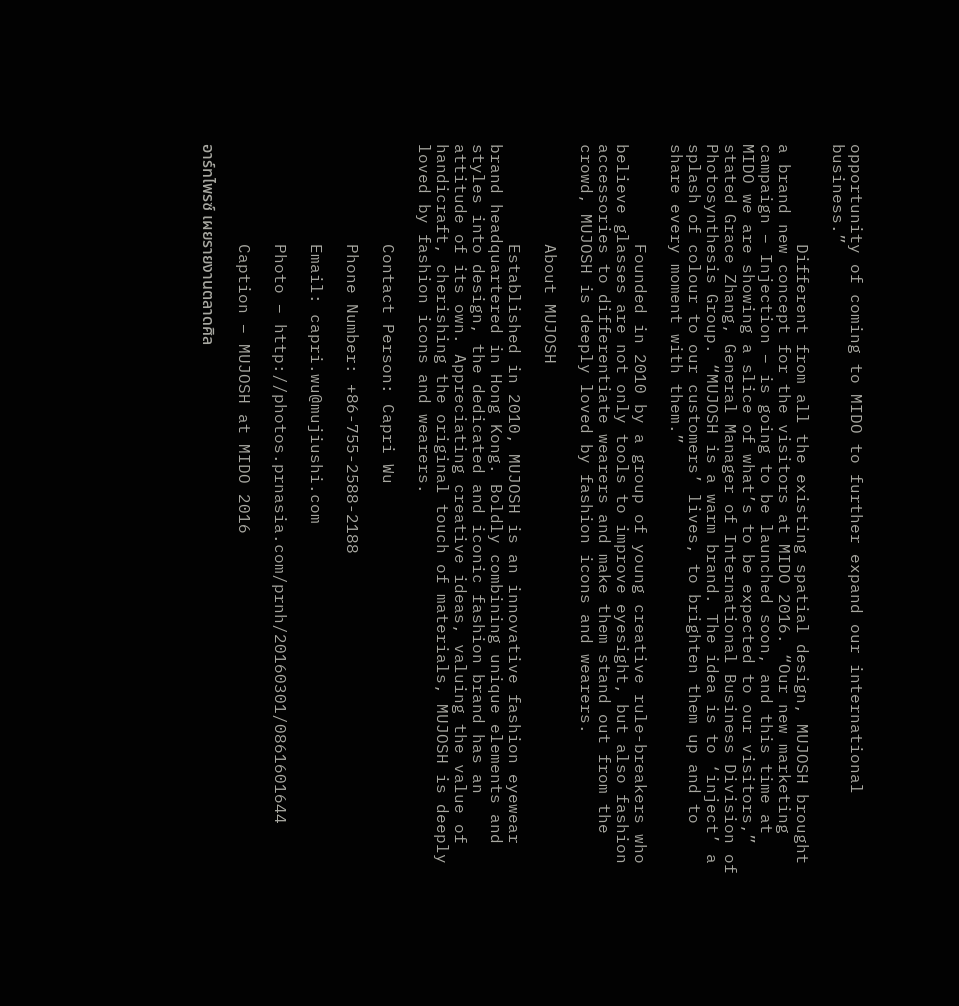opportunity of coming to MIDO to further expand our international business.”

          Different from all the existing spatial design, MUJOSH brought a brand new concept for the visitors at MIDO 2016. “Our new marketing campaign – Injection – is going to be launched soon, and this time at MIDO we are showing a slice of what’s to be expected to our visitors,” stated Grace Zhang, General Manager of International Business Division of Photosynthesis Group. “MUJOSH is a warm brand. The idea is to ‘inject’ a splash of colour to our customers’ lives, to brighten them up and to share every moment with them.”

          Founded in 2010 by a group of young creative rule-breakers who believe glasses are not only tools to improve eyesight, but also fashion accessories to differentiate wearers and make them stand out from the crowd, MUJOSH is deeply loved by fashion icons and wearers.

          About MUJOSH

          Established in 2010, MUJOSH is an innovative fashion eyewear brand headquartered in Hong Kong. Boldly combining unique elements and styles into design, the dedicated and iconic fashion brand has an attitude of its own. Appreciating creative ideas, valuing the value of handicraft, cherishing the original touch of materials, MUJOSH is deeply loved by fashion icons and wearers.

          Contact Person: Capri Wu

          Phone Number: +86-755-2588-2188

          Email: capri.wu@mujiushi.com

          Photo – http://photos.prnasia.com/prnh/20160301/0861601644

          Caption – MUJOSH at MIDO 2016

อาร์ทไพรซ์ เผยรายงานตลาดศิล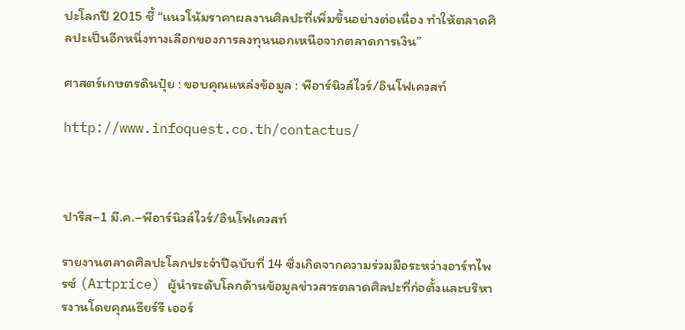ปะโลกปี 2015 ชี้ “แนวโน้มราคาผลงานศิลปะที่เพิ่มขึ้นอย่างต่อเนื่อง ทำให้ตลาดศิลปะเป็นอีกหนึ่งทางเลือกของการลงทุนนอกเหนือจากตลาดการเงิน”

ศาสตร์เกษตรดินปุ๋ย : ขอบคุณแหล่งข้อมูล : พีอาร์นิวส์ไวร์/อินโฟเควสท์

http://www.infoquest.co.th/contactus/



ปารีส–1 มี.ค.–พีอาร์นิวส์ไวร์/อินโฟเควสท์

รายงานตลาดศิลปะโลกประจำปีฉบับที่ 14 ซึ่งเกิดจากความร่วมมือระหว่างอาร์ทไพรซ์ (Artprice) ผู้นำระดับโลกด้านข้อมูลข่าวสารตลาดศิลปะที่ก่อตั้งและบริหารงานโดยคุณเธียร์รี เออร์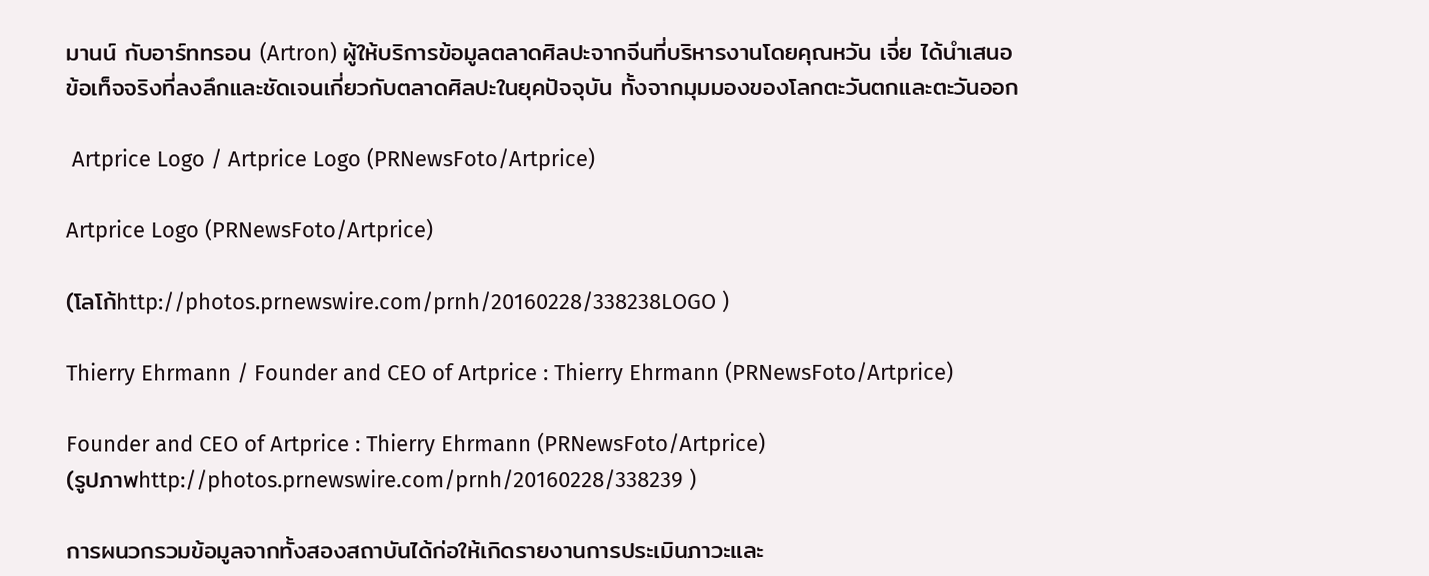มานน์ กับอาร์ททรอน (Artron) ผู้ให้บริการข้อมูลตลาดศิลปะจากจีนที่บริหารงานโดยคุณหวัน เจี่ย ได้นำเสนอข้อเท็จจริงที่ลงลึกและชัดเจนเกี่ยวกับตลาดศิลปะในยุคปัจจุบัน ทั้งจากมุมมองของโลกตะวันตกและตะวันออก

 Artprice Logo / Artprice Logo (PRNewsFoto/Artprice)

Artprice Logo (PRNewsFoto/Artprice)

(โลโก้http://photos.prnewswire.com/prnh/20160228/338238LOGO )

Thierry Ehrmann / Founder and CEO of Artprice : Thierry Ehrmann (PRNewsFoto/Artprice)

Founder and CEO of Artprice : Thierry Ehrmann (PRNewsFoto/Artprice)
(รูปภาพhttp://photos.prnewswire.com/prnh/20160228/338239 )

การผนวกรวมข้อมูลจากทั้งสองสถาบันได้ก่อให้เกิดรายงานการประเมินภาวะและ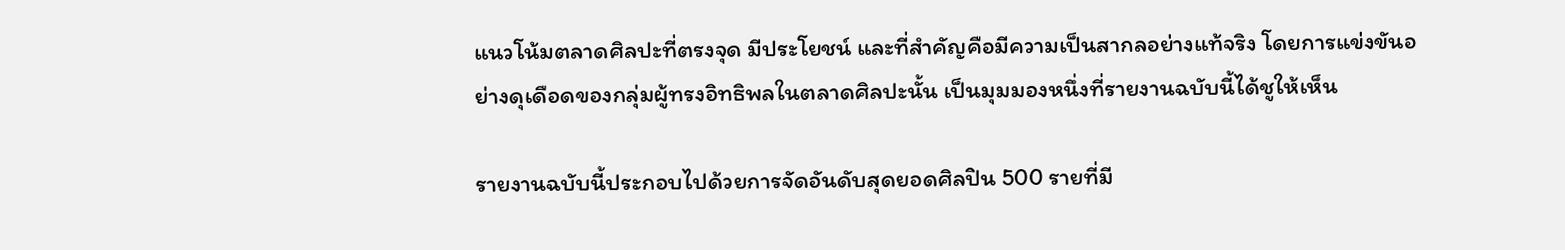แนวโน้มตลาดศิลปะที่ตรงจุด มีประโยชน์ และที่สำคัญคือมีความเป็นสากลอย่างแท้จริง โดยการแข่งขันอย่างดุเดือดของกลุ่มผู้ทรงอิทธิพลในตลาดศิลปะนั้น เป็นมุมมองหนึ่งที่รายงานฉบับนี้ได้ชูให้เห็น

รายงานฉบับนี้ประกอบไปด้วยการจัดอันดับสุดยอดศิลปิน 500 รายที่มี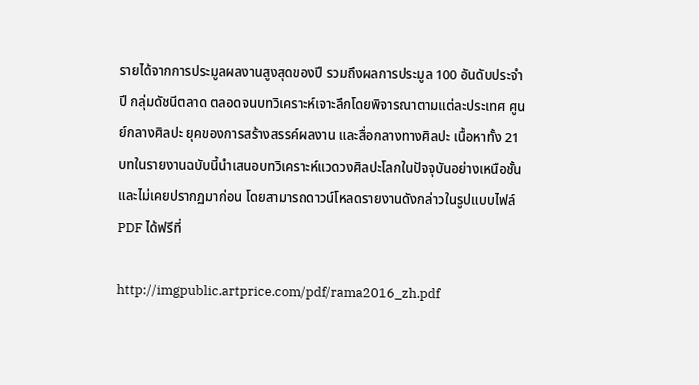รายได้จากการประมูลผลงานสูงสุดของปี รวมถึงผลการประมูล 100 อันดับประจำปี กลุ่มดัชนีตลาด ตลอดจนบทวิเคราะห์เจาะลึกโดยพิจารณาตามแต่ละประเทศ ศูนย์กลางศิลปะ ยุคของการสร้างสรรค์ผลงาน และสื่อกลางทางศิลปะ เนื้อหาทั้ง 21 บทในรายงานฉบับนี้นำเสนอบทวิเคราะห์แวดวงศิลปะโลกในปัจจุบันอย่างเหนือชั้นและไม่เคยปรากฏมาก่อน โดยสามารถดาวน์โหลดรายงานดังกล่าวในรูปแบบไฟล์ PDF ได้ฟรีที่

http://imgpublic.artprice.com/pdf/rama2016_zh.pdf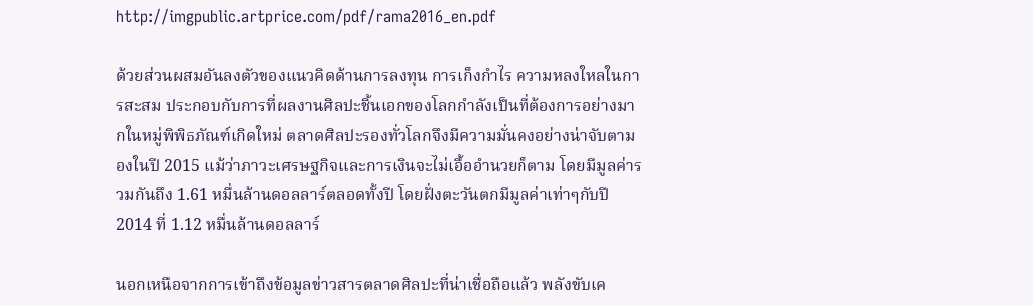http://imgpublic.artprice.com/pdf/rama2016_en.pdf

ด้วยส่วนผสมอันลงตัวของแนวคิดด้านการลงทุน การเก็งกำไร ความหลงใหลในการสะสม ประกอบกับการที่ผลงานศิลปะชิ้นเอกของโลกกำลังเป็นที่ต้องการอย่างมากในหมู่พิพิธภัณฑ์เกิดใหม่ ตลาดศิลปะรองทั่วโลกจึงมีความมั่นคงอย่างน่าจับตามองในปี 2015 แม้ว่าภาวะเศรษฐกิจและการเงินจะไม่เอื้ออำนวยก็ตาม โดยมีมูลค่ารวมกันถึง 1.61 หมื่นล้านดอลลาร์ตลอดทั้งปี โดยฝั่งตะวันตกมีมูลค่าเท่าๆกับปี 2014 ที่ 1.12 หมื่นล้านดอลลาร์

นอกเหนือจากการเข้าถึงข้อมูลข่าวสารตลาดศิลปะที่น่าเชื่อถือแล้ว พลังขับเค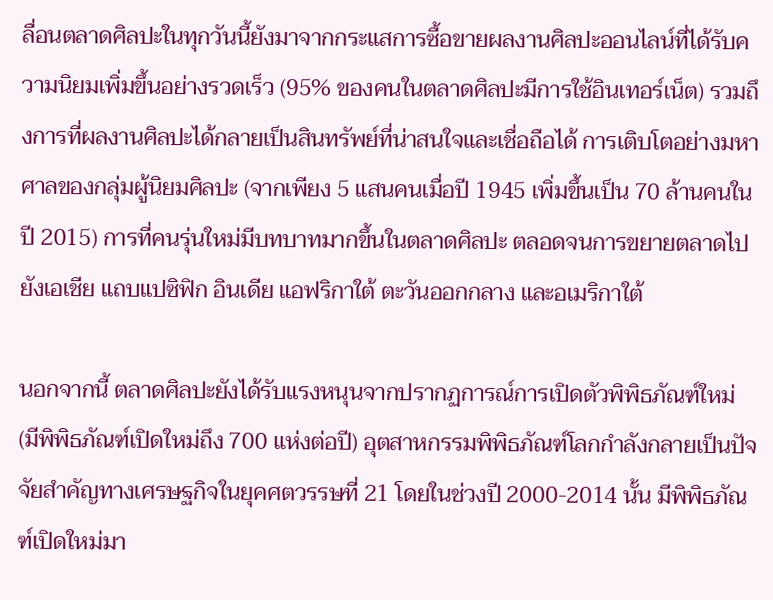ลื่อนตลาดศิลปะในทุกวันนี้ยังมาจากกระแสการซื้อขายผลงานศิลปะออนไลน์ที่ได้รับความนิยมเพิ่มขึ้นอย่างรวดเร็ว (95% ของคนในตลาดศิลปะมีการใช้อินเทอร์เน็ต) รวมถึงการที่ผลงานศิลปะได้กลายเป็นสินทรัพย์ที่น่าสนใจและเชื่อถือได้ การเติบโตอย่างมหาศาลของกลุ่มผู้นิยมศิลปะ (จากเพียง 5 แสนคนเมื่อปี 1945 เพิ่มขึ้นเป็น 70 ล้านคนในปี 2015) การที่คนรุ่นใหม่มีบทบาทมากขึ้นในตลาดศิลปะ ตลอดจนการขยายตลาดไปยังเอเชีย แถบแปซิฟิก อินเดีย แอฟริกาใต้ ตะวันออกกลาง และอเมริกาใต้

นอกจากนี้ ตลาดศิลปะยังได้รับแรงหนุนจากปรากฏการณ์การเปิดตัวพิพิธภัณฑ์ใหม่ (มีพิพิธภัณฑ์เปิดใหม่ถึง 700 แห่งต่อปี) อุตสาหกรรมพิพิธภัณฑ์โลกกำลังกลายเป็นปัจจัยสำคัญทางเศรษฐกิจในยุคศตวรรษที่ 21 โดยในช่วงปี 2000-2014 นั้น มีพิพิธภัณฑ์เปิดใหม่มา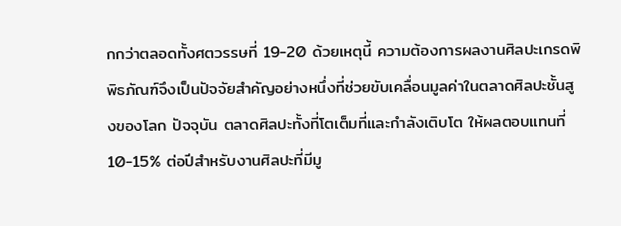กกว่าตลอดทั้งศตวรรษที่ 19-20 ด้วยเหตุนี้ ความต้องการผลงานศิลปะเกรดพิพิธภัณฑ์จึงเป็นปัจจัยสำคัญอย่างหนึ่งที่ช่วยขับเคลื่อนมูลค่าในตลาดศิลปะชั้นสูงของโลก ปัจจุบัน ตลาดศิลปะทั้งที่โตเต็มที่และกำลังเติบโต ให้ผลตอบแทนที่ 10-15% ต่อปีสำหรับงานศิลปะที่มีมู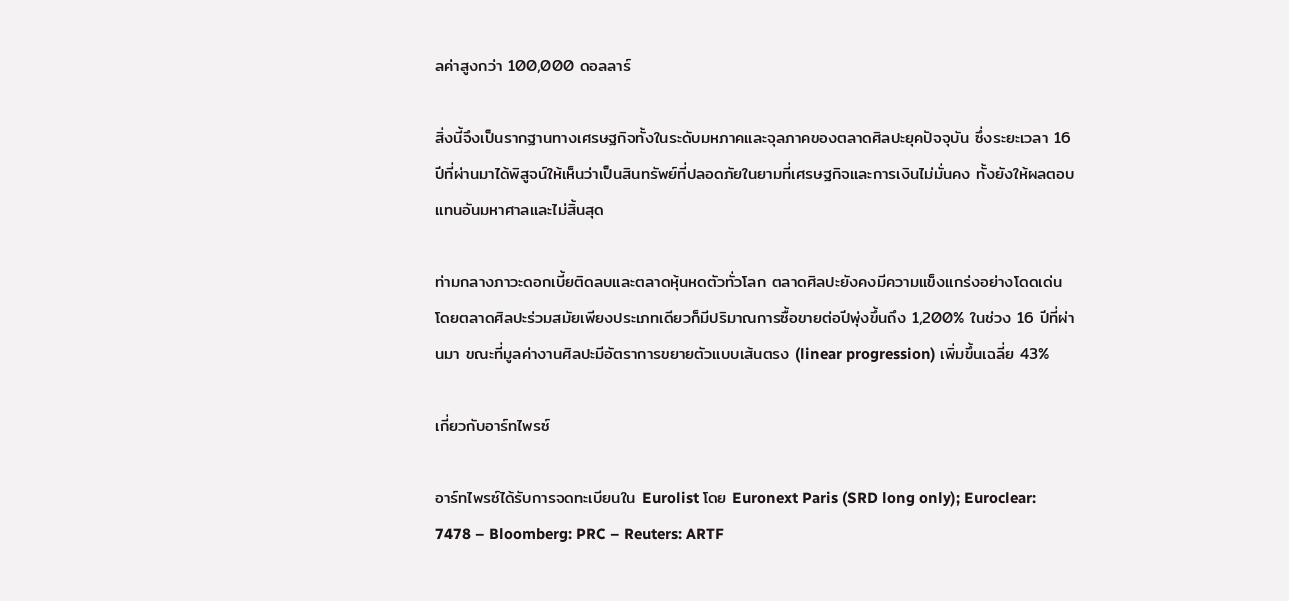ลค่าสูงกว่า 100,000 ดอลลาร์

สิ่งนี้จึงเป็นรากฐานทางเศรษฐกิจทั้งในระดับมหภาคและจุลภาคของตลาดศิลปะยุคปัจจุบัน ซึ่งระยะเวลา 16 ปีที่ผ่านมาได้พิสูจน์ให้เห็นว่าเป็นสินทรัพย์ที่ปลอดภัยในยามที่เศรษฐกิจและการเงินไม่มั่นคง ทั้งยังให้ผลตอบแทนอันมหาศาลและไม่สิ้นสุด

ท่ามกลางภาวะดอกเบี้ยติดลบและตลาดหุ้นหดตัวทั่วโลก ตลาดศิลปะยังคงมีความแข็งแกร่งอย่างโดดเด่น โดยตลาดศิลปะร่วมสมัยเพียงประเภทเดียวก็มีปริมาณการซื้อขายต่อปีพุ่งขึ้นถึง 1,200% ในช่วง 16 ปีที่ผ่านมา ขณะที่มูลค่างานศิลปะมีอัตราการขยายตัวแบบเส้นตรง (linear progression) เพิ่มขึ้นเฉลี่ย 43%

เกี่ยวกับอาร์ทไพรซ์

อาร์ทไพรซ์ได้รับการจดทะเบียนใน Eurolist โดย Euronext Paris (SRD long only); Euroclear: 7478 – Bloomberg: PRC – Reuters: ARTF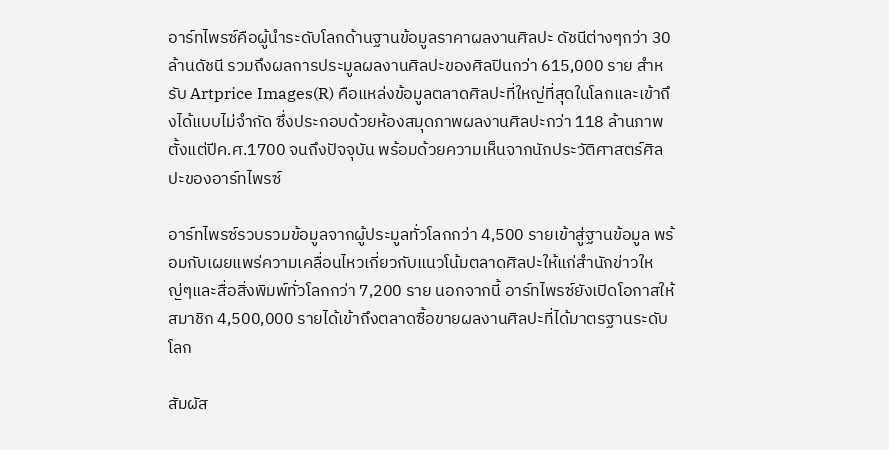อาร์ทไพรซ์คือผู้นำระดับโลกด้านฐานข้อมูลราคาผลงานศิลปะ ดัชนีต่างๆกว่า 30 ล้านดัชนี รวมถึงผลการประมูลผลงานศิลปะของศิลปินกว่า 615,000 ราย สำหรับ Artprice Images(R) คือแหล่งข้อมูลตลาดศิลปะที่ใหญ่ที่สุดในโลกและเข้าถึงได้แบบไม่จำกัด ซึ่งประกอบด้วยห้องสมุดภาพผลงานศิลปะกว่า 118 ล้านภาพตั้งแต่ปีค.ศ.1700 จนถึงปัจจุบัน พร้อมด้วยความเห็นจากนักประวัติศาสตร์ศิลปะของอาร์ทไพรซ์

อาร์ทไพรซ์รวบรวมข้อมูลจากผู้ประมูลทั่วโลกกว่า 4,500 รายเข้าสู่ฐานข้อมูล พร้อมกับเผยแพร่ความเคลื่อนไหวเกี่ยวกับแนวโน้มตลาดศิลปะให้แก่สำนักข่าวใหญ่ๆและสื่อสิ่งพิมพ์ทั่วโลกกว่า 7,200 ราย นอกจากนี้ อาร์ทไพรซ์ยังเปิดโอกาสให้สมาชิก 4,500,000 รายได้เข้าถึงตลาดซื้อขายผลงานศิลปะที่ได้มาตรฐานระดับโลก

สัมผัส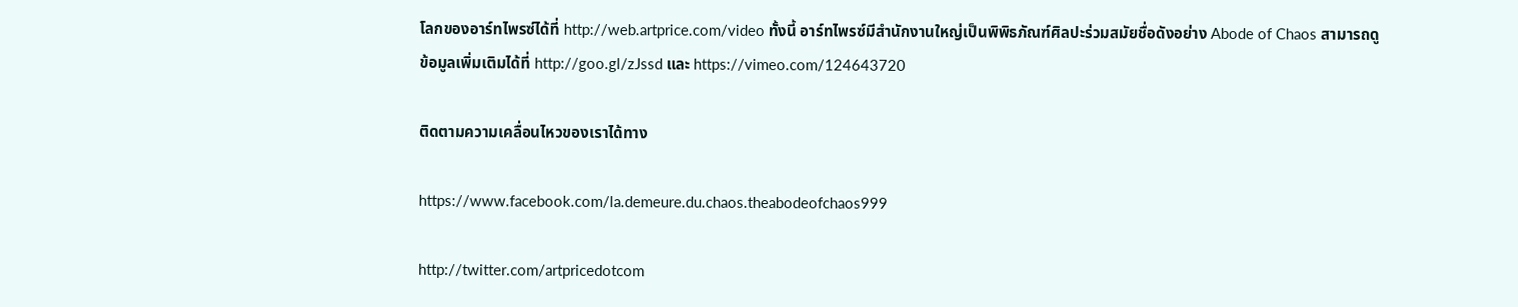โลกของอาร์ทไพรซ์ได้ที่ http://web.artprice.com/video ทั้งนี้ อาร์ทไพรซ์มีสำนักงานใหญ่เป็นพิพิธภัณฑ์ศิลปะร่วมสมัยชื่อดังอย่าง Abode of Chaos สามารถดูข้อมูลเพิ่มเติมได้ที่ http://goo.gl/zJssd และ https://vimeo.com/124643720

ติดตามความเคลื่อนไหวของเราได้ทาง

https://www.facebook.com/la.demeure.du.chaos.theabodeofchaos999

http://twitter.com/artpricedotcom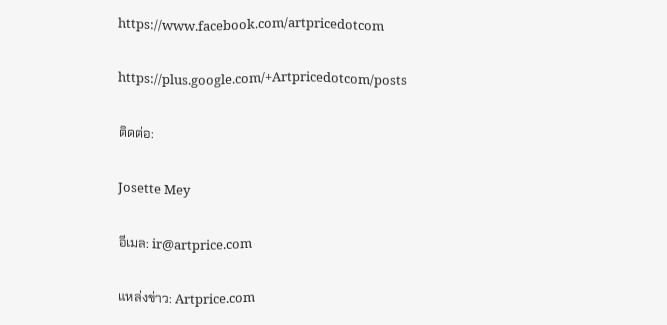https://www.facebook.com/artpricedotcom

https://plus.google.com/+Artpricedotcom/posts

ติดต่อ:

Josette Mey

อีเมล: ir@artprice.com

แหล่งข่าว: Artprice.com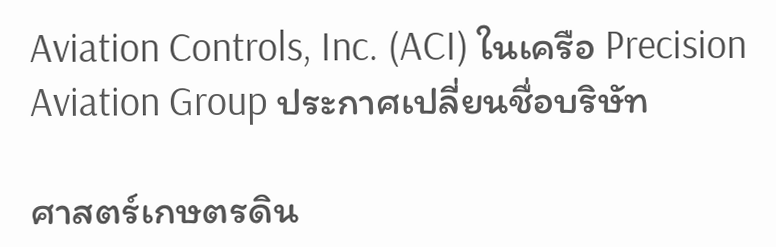Aviation Controls, Inc. (ACI) ในเครือ Precision Aviation Group ประกาศเปลี่ยนชื่อบริษัท

ศาสตร์เกษตรดิน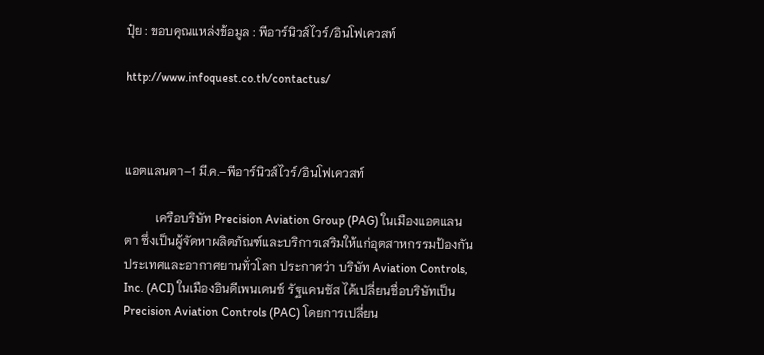ปุ๋ย : ขอบคุณแหล่งข้อมูล : พีอาร์นิวส์ไวร์/อินโฟเควสท์

http://www.infoquest.co.th/contactus/



แอตแลนตา–1 มี.ค.–พีอาร์นิวส์ไวร์/อินโฟเควสท์

          เครือบริษัท Precision Aviation Group (PAG) ในเมืองแอตแลนตา ซึ่งเป็นผู้จัดหาผลิตภัณฑ์และบริการเสริมให้แก่อุตสาหกรรมป้องกันประเทศและอากาศยานทั่วโลก ประกาศว่า บริษัท Aviation Controls, Inc. (ACI) ในเมืองอินดีเพนเดนซ์ รัฐแคนซัส ได้เปลี่ยนชื่อบริษัทเป็น Precision Aviation Controls (PAC) โดยการเปลี่ยน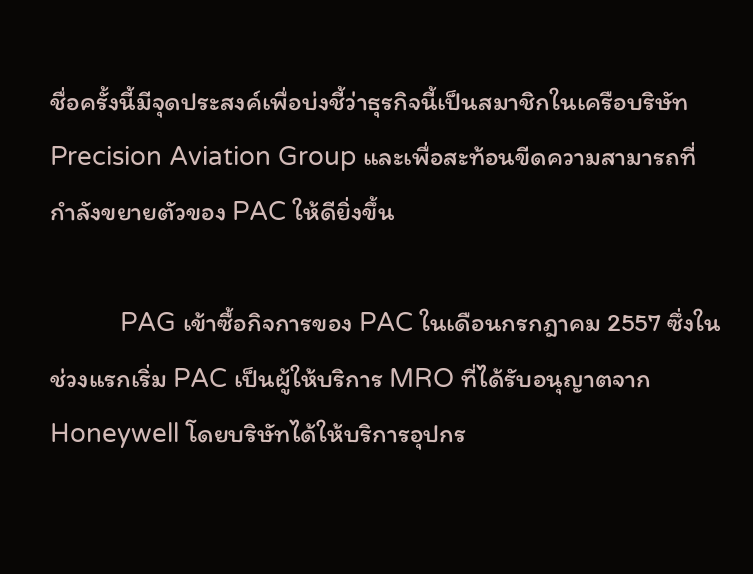ชื่อครั้งนี้มีจุดประสงค์เพื่อบ่งชี้ว่าธุรกิจนี้เป็นสมาชิกในเครือบริษัท Precision Aviation Group และเพื่อสะท้อนขีดความสามารถที่กำลังขยายตัวของ PAC ให้ดียิ่งขึ้น

          PAG เข้าซื้อกิจการของ PAC ในเดือนกรกฎาคม 2557 ซึ่งในช่วงแรกเริ่ม PAC เป็นผู้ให้บริการ MRO ที่ได้รับอนุญาตจาก Honeywell โดยบริษัทได้ให้บริการอุปกร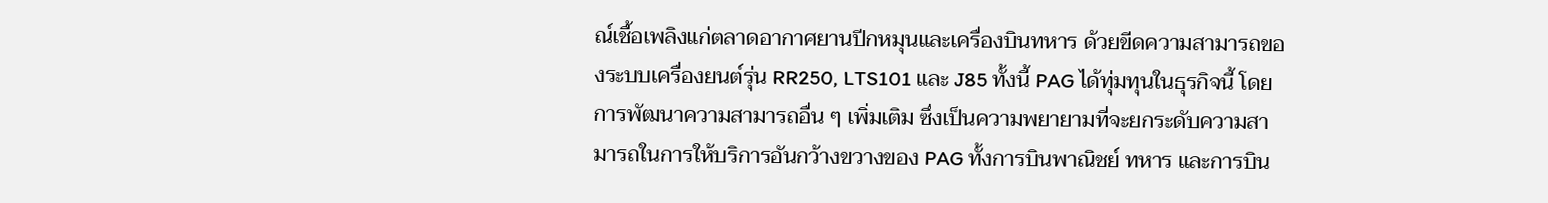ณ์เชื้อเพลิงแก่ตลาดอากาศยานปีกหมุนและเครื่องบินทหาร ด้วยขีดความสามารถของระบบเครื่องยนต์รุ่น RR250, LTS101 และ J85 ทั้งนี้ PAG ได้ทุ่มทุนในธุรกิจนี้ โดยการพัฒนาความสามารถอื่น ๆ เพิ่มเติม ซึ่งเป็นความพยายามที่จะยกระดับความสามารถในการให้บริการอันกว้างขวางของ PAG ทั้งการบินพาณิชย์ ทหาร และการบิน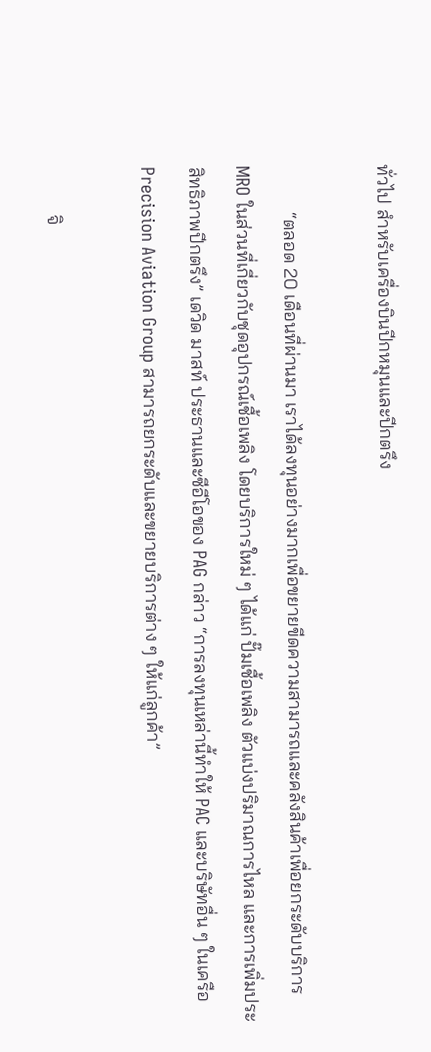ทั่วไป สำหรับเครื่องบินปีกหมุนและปีกตรึง

          “ตลอด 20 เดือนที่ผ่านมา เราได้ลงทุนอย่างมากเพื่อขยายขีดความสามารถและคลังสินค้าเพื่อยกระดับบริการ MRO ในส่วนที่เกี่ยวกับชุดอุปกรณ์เชื้อเพลิง โดยบริการใหม่ ๆ ได้แก่ ปั๊มเชื้อเพลิง ตัวแบ่งปริมาณการไหล และการเพิ่มประสิทธิภาพปีกตรึง” เดวิด มาสท์ ประธานและซีอีโอของ PAG กล่าว “การลงทุนเหล่านี้ทำให้ PAC และบริษัทอื่น ๆ ในเครือ Precision Aviation Group สามารถยกระดับและขยายบริการต่าง ๆ ให้แก่ลูกค้า”

          จิ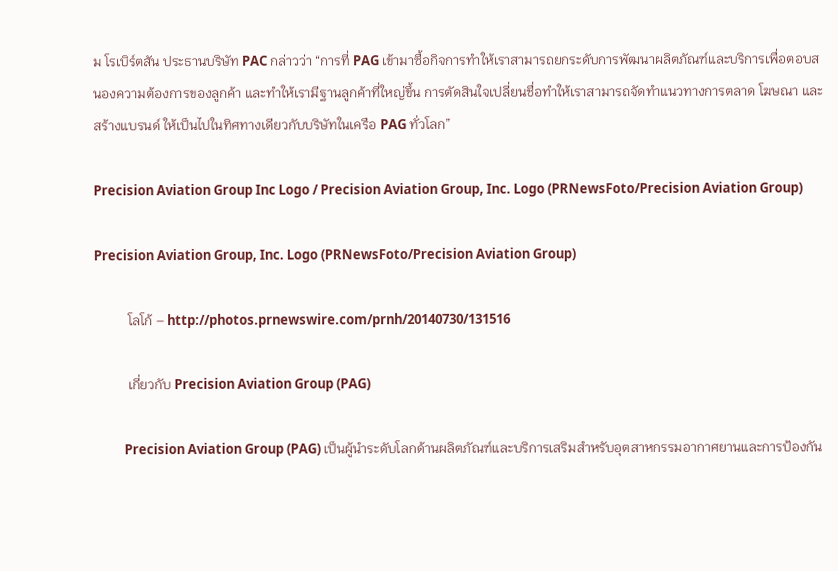ม โรเบิร์ตสัน ประธานบริษัท PAC กล่าวว่า “การที่ PAG เข้ามาซื้อกิจการทำให้เราสามารถยกระดับการพัฒนาผลิตภัณฑ์และบริการเพื่อตอบสนองความต้องการของลูกค้า และทำให้เรามีฐานลูกค้าที่ใหญ่ขึ้น การตัดสินใจเปลี่ยนชื่อทำให้เราสามารถจัดทำแนวทางการตลาด โฆษณา และสร้างแบรนด์ ให้เป็นไปในทิศทางเดียวกับบริษัทในเครือ PAG ทั่วโลก”

Precision Aviation Group Inc Logo / Precision Aviation Group, Inc. Logo (PRNewsFoto/Precision Aviation Group)

Precision Aviation Group, Inc. Logo (PRNewsFoto/Precision Aviation Group)

          โลโก้ – http://photos.prnewswire.com/prnh/20140730/131516

          เกี่ยวกับ Precision Aviation Group (PAG)

          Precision Aviation Group (PAG) เป็นผู้นำระดับโลกด้านผลิตภัณฑ์และบริการเสริมสำหรับอุตสาหกรรมอากาศยานและการป้องกัน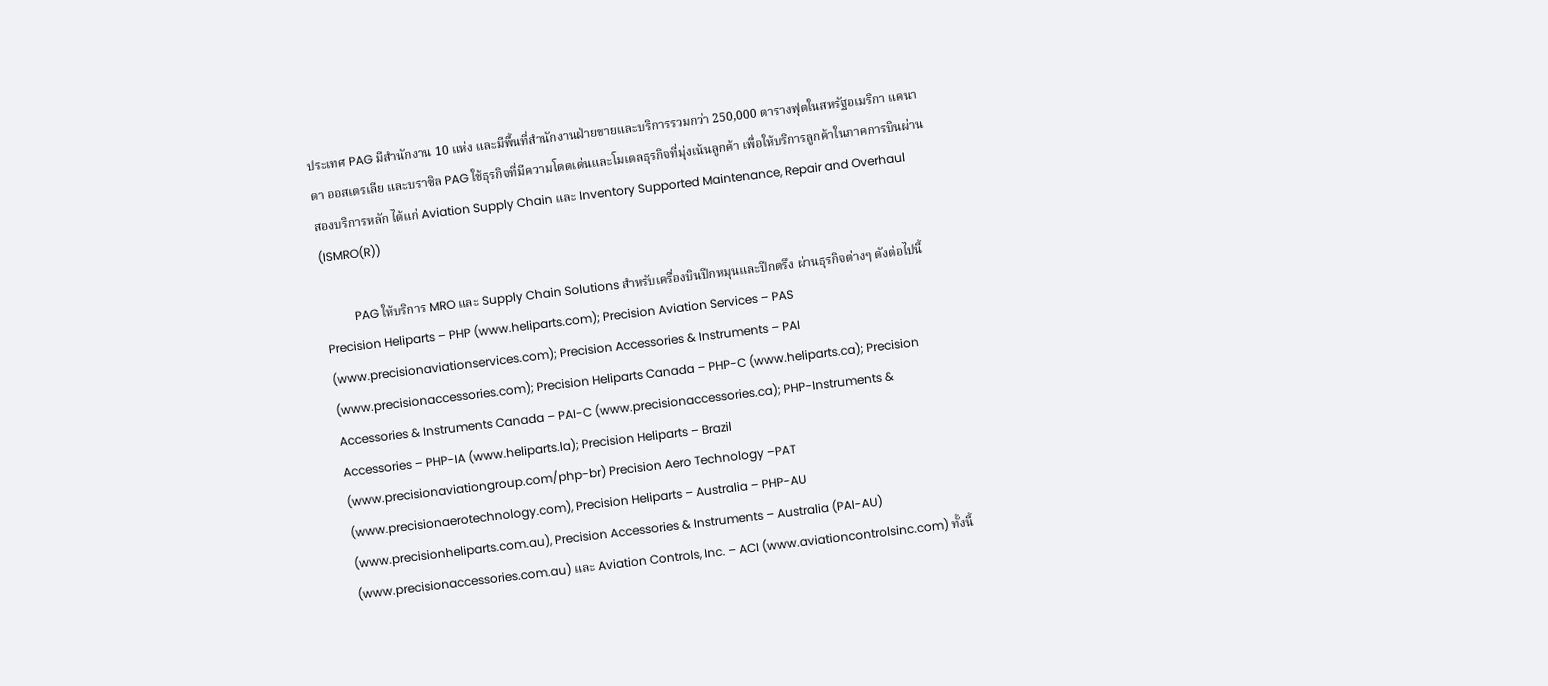ประเทศ PAG มีสำนักงาน 10 แห่ง และมีพื้นที่สำนักงานฝ่ายขายและบริการรวมกว่า 250,000 ตารางฟุตในสหรัฐอเมริกา แคนาดา ออสเตรเลีย และบราซิล PAG ใช้ธุรกิจที่มีความโดดเด่นและโมเดลธุรกิจที่มุ่งเน้นลูกค้า เพื่อให้บริการลูกค้าในภาคการบินผ่านสองบริการหลัก ได้แก่ Aviation Supply Chain และ Inventory Supported Maintenance, Repair and Overhaul (ISMRO(R))

          PAG ให้บริการ MRO และ Supply Chain Solutions สำหรับเครื่องบินปีกหมุนและปีกตรึง ผ่านธุรกิจต่างๆ ดังต่อไปนี้ Precision Heliparts – PHP (www.heliparts.com); Precision Aviation Services – PAS (www.precisionaviationservices.com); Precision Accessories & Instruments – PAI (www.precisionaccessories.com); Precision Heliparts Canada – PHP-C (www.heliparts.ca); Precision Accessories & Instruments Canada – PAI-C (www.precisionaccessories.ca); PHP-Instruments & Accessories – PHP-IA (www.heliparts.la); Precision Heliparts – Brazil (www.precisionaviationgroup.com/php-br) Precision Aero Technology –PAT (www.precisionaerotechnology.com), Precision Heliparts – Australia – PHP-AU (www.precisionheliparts.com.au), Precision Accessories & Instruments – Australia (PAI-AU) (www.precisionaccessories.com.au) และ Aviation Controls, Inc. – ACI (www.aviationcontrolsinc.com) ทั้งนี้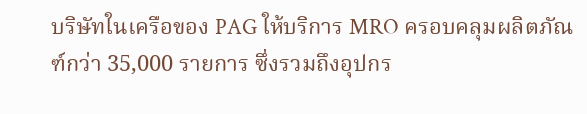บริษัทในเครือของ PAG ให้บริการ MRO ครอบคลุมผลิตภัณฑ์กว่า 35,000 รายการ ซึ่งรวมถึงอุปกร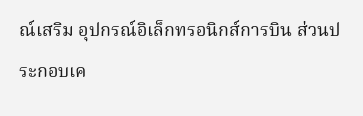ณ์เสริม อุปกรณ์อิเล็กทรอนิกส์การบิน ส่วนประกอบเค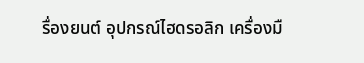รื่องยนต์ อุปกรณ์ไฮดรอลิก เครื่องมื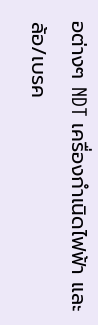อต่างๆ NDT เครื่องกำเนิดไฟฟ้า และล้อ/เบรค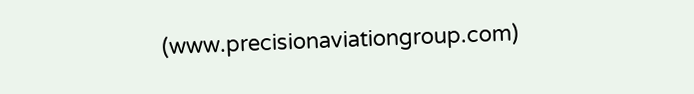(www.precisionaviationgroup.com)